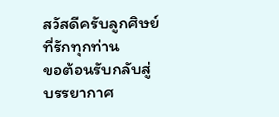สวัสดีครับลูกศิษย์ที่รักทุกท่าน
ขอต้อนรับกลับสู่บรรยากาศ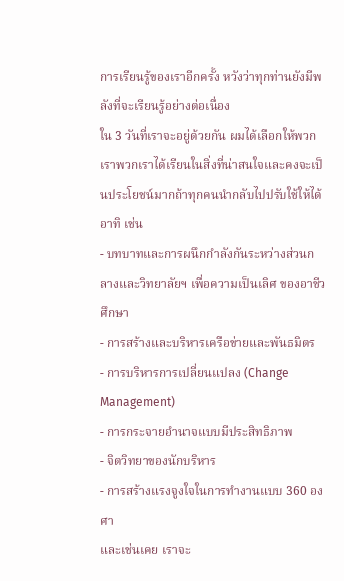การเรียนรู้ของเราอีกครั้ง หวังว่าทุกท่านยังมีพลังที่จะเรียนรู้อย่างต่อเนื่อง
ใน 3 วันที่เราจะอยู่ด้วยกัน ผมได้เลือกให้พวกเราพวกเราได้เรียนในสิ่งที่น่าสนใจและคงจะเป็นประโยชน์มากถ้าทุกคนนำกลับไปปรับใช้ให้ได้ อาทิ เช่น
- บทบาทและการผนึกกำลังกันระหว่างส่วนกลางและวิทยาลัยฯ เพื่อความเป็นเลิศ ของอาชีวศึกษา
- การสร้างและบริหารเครือข่ายและพันธมิตร
- การบริหารการเปลี่ยนแปลง (Change Management)
- การกระจายอำนาจแบบมีประสิทธิภาพ
- จิตวิทยาของนักบริหาร
- การสร้างแรงจูงใจในการทำงานแบบ 360 องศา
และเช่นเคย เราจะ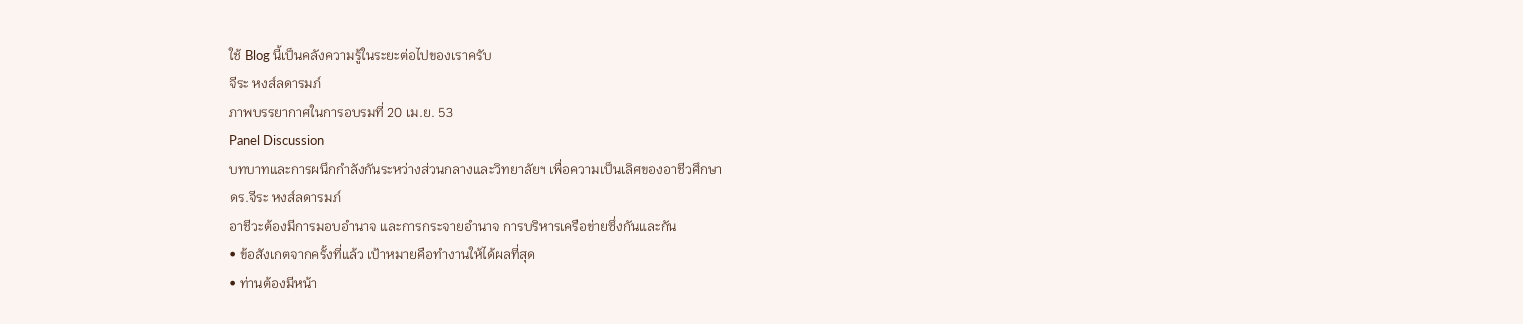ใช้ Blog นี้เป็นคลังความรู้ในระยะต่อไปของเราครับ
จีระ หงส์ลดารมภ์
ภาพบรรยากาศในการอบรมที่ 20 เม.ย. 53
Panel Discussion
บทบาทและการผนึกกำลังกันระหว่างส่วนกลางและวิทยาลัยฯ เพื่อความเป็นเลิศของอาชีวศึกษา
ดร.จีระ หงส์ลดารมภ์
อาชีวะต้องมีการมอบอำนาจ และการกระจายอำนาจ การบริหารเครือข่ายซึ่งกันและกัน
• ข้อสังเกตจากครั้งที่แล้ว เป้าหมายคือทำงานให้ได้ผลที่สุด
• ท่านต้องมีหน้า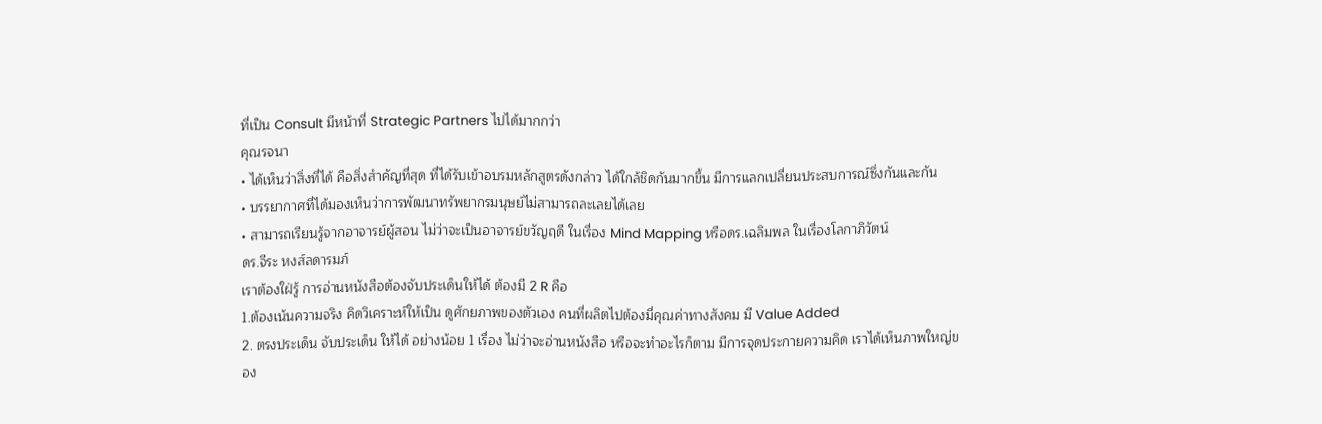ที่เป็น Consult มีหน้าที่ Strategic Partners ไปได้มากกว่า
คุณรจนา
• ได้เห็นว่าสิ่งที่ได้ คือสิ่งสำคัญที่สุด ที่ได้รับเข้าอบรมหลักสูตรดังกล่าว ได้ใกล้ชิดกันมากขึ้น มีการแลกเปลี่ยนประสบการณ์ซึ่งกันและกัน
• บรรยากาศที่ได้มองเห็นว่าการพัฒนาทรัพยากรมนุษย์ไม่สามารถละเลยได้เลย
• สามารถเรียนรู้จากอาจารย์ผู้สอน ไม่ว่าจะเป็นอาจารย์ขวัญฤดี ในเรื่อง Mind Mapping หรือดร.เฉลิมพล ในเรื่องโลกาภิวัตน์
ดร.จีระ หงส์ลดารมภ์
เราต้องใฝ่รู้ การอ่านหนังสือต้องจับประเด็นให้ได้ ต้องมี 2 R คือ
1.ต้องเน้นความจริง คิดวิเคราะห์ให้เป็น ดูศักยภาพของตัวเอง คนที่ผลิตไปต้องมี่คุณค่าทางสังคม มี Value Added
2. ตรงประเด็น จับประเด็น ให้ได้ อย่างน้อย 1 เรื่อง ไม่ว่าจะอ่านหนังสือ หรือจะทำอะไรก็ตาม มีการจุดประกายความคิด เราได้เห็นภาพใหญ่ของ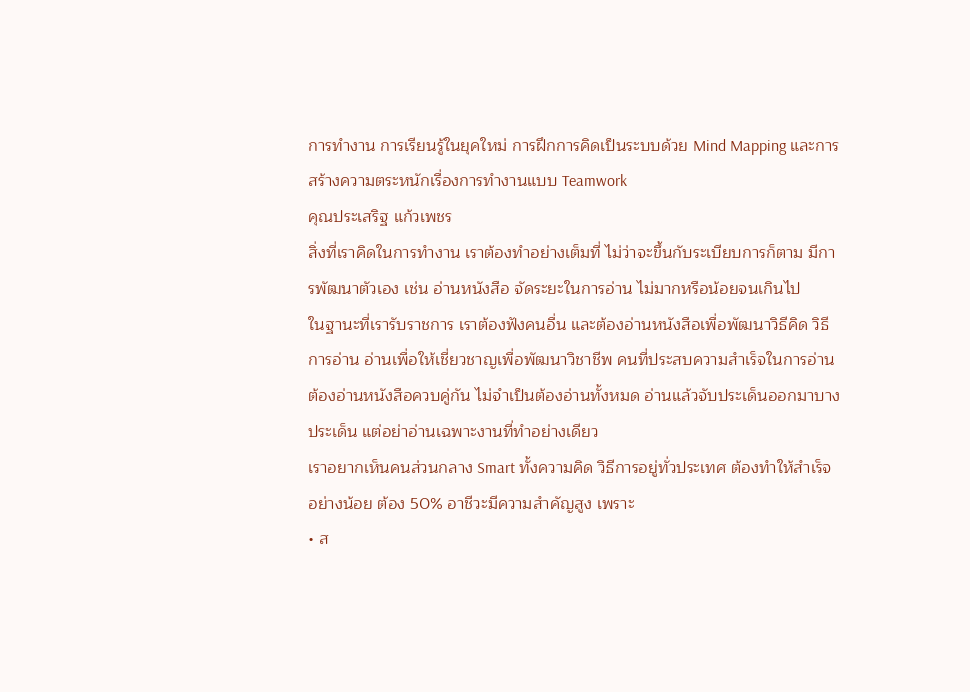การทำงาน การเรียนรู้ในยุคใหม่ การฝึกการคิดเป็นระบบด้วย Mind Mapping และการสร้างความตระหนักเรื่องการทำงานแบบ Teamwork
คุณประเสริฐ แก้วเพชร
สิ่งที่เราคิดในการทำงาน เราต้องทำอย่างเต็มที่ ไม่ว่าจะขึ้นกับระเบียบการก็ตาม มีการพัฒนาตัวเอง เช่น อ่านหนังสือ จัดระยะในการอ่าน ไม่มากหรือน้อยจนเกินไป
ในฐานะที่เรารับราชการ เราต้องฟังคนอื่น และต้องอ่านหนังสือเพื่อพัฒนาวิธีคิด วิธีการอ่าน อ่านเพื่อให้เชี่ยวชาญเพื่อพัฒนาวิชาชีพ คนที่ประสบความสำเร็จในการอ่าน ต้องอ่านหนังสือควบคู่กัน ไม่จำเป็นต้องอ่านทั้งหมด อ่านแล้วจับประเด็นออกมาบางประเด็น แต่อย่าอ่านเฉพาะงานที่ทำอย่างเดียว
เราอยากเห็นคนส่วนกลาง Smart ทั้งความคิด วิธีการอยู่ทั่วประเทศ ต้องทำให้สำเร็จอย่างน้อย ต้อง 50% อาชีวะมีความสำคัญสูง เพราะ
• ส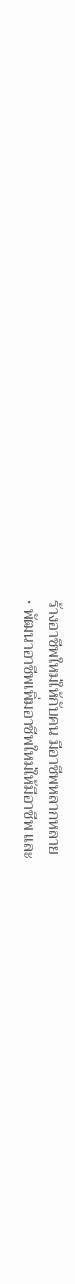ร้างอาชีพใหม่ให้กับคน มีอาชีพหลากหลาย
• พัฒนาอาชีพเพิ่มอาชีพใหม่ให้มีอาชีพ และ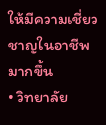ให้มีความเชี่ยวชาญในอาชีพมากขึ้น
• วิทยาลัย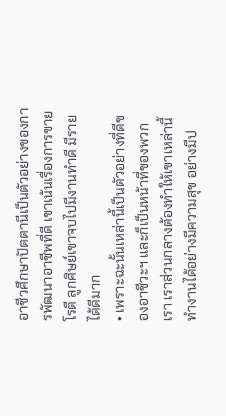อาชีวศึกษาปัตตานีเป็นตัวอย่างของการพัฒนาอาชีพที่ดี เขาเน้นเรื่องการขายโรตี ลูกศิษย์เขาจบไปมีงานทำดี มีรายได้ดีมาก
• เพราะฉะนั้นเหล่านี้เป็นตัวอย่างที่ดีของอาชีวะฯ และก็เป็นหน้าที่ของพวกเรา เราส่วนกลางต้องทำให้เขาเหล่านี้ทำงานได้อย่างมีความสุข อย่างมีป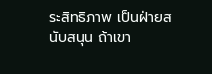ระสิทธิภาพ เป็นฝ่ายสนับสนุน ถ้าเขา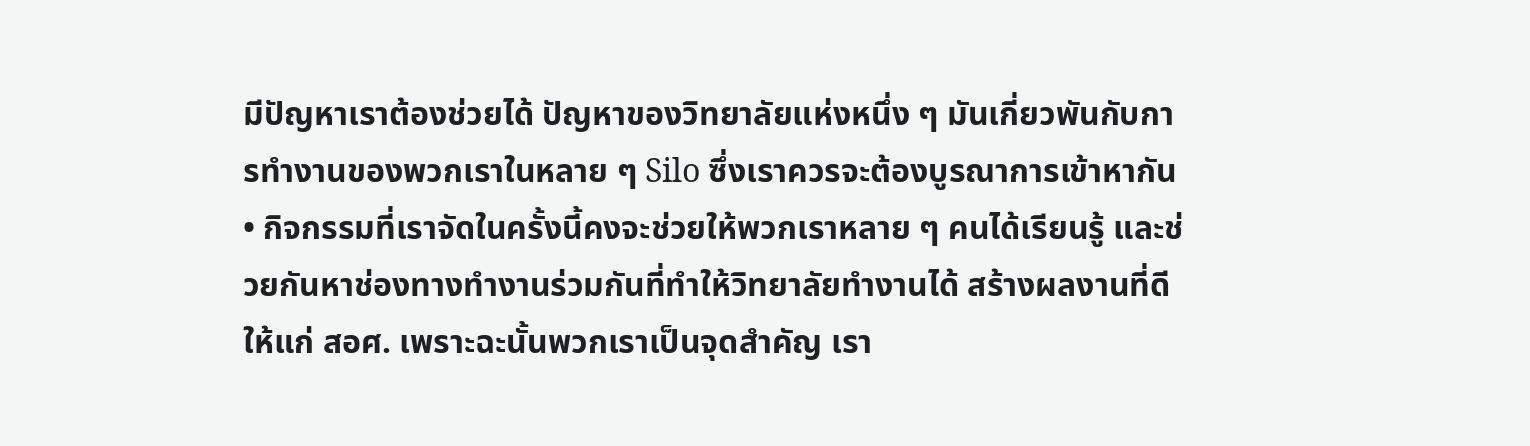มีปัญหาเราต้องช่วยได้ ปัญหาของวิทยาลัยแห่งหนึ่ง ๆ มันเกี่ยวพันกับการทำงานของพวกเราในหลาย ๆ Silo ซึ่งเราควรจะต้องบูรณาการเข้าหากัน
• กิจกรรมที่เราจัดในครั้งนี้คงจะช่วยให้พวกเราหลาย ๆ คนได้เรียนรู้ และช่วยกันหาช่องทางทำงานร่วมกันที่ทำให้วิทยาลัยทำงานได้ สร้างผลงานที่ดีให้แก่ สอศ. เพราะฉะนั้นพวกเราเป็นจุดสำคัญ เรา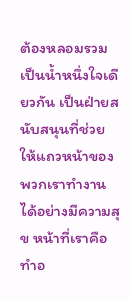ต้องหลอมรวมเป็นน้ำหนึ่งใจเดียวกัน เป็นฝ่ายสนับสนุนที่ช่วยให้แถวหน้าของพวกเราทำงานได้อย่างมีความสุข หน้าที่เราคือทำอ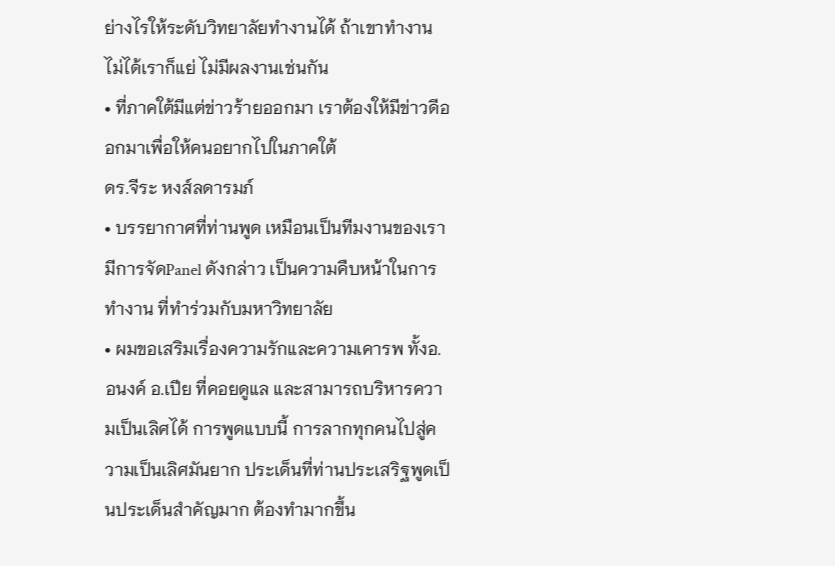ย่างไรให้ระดับวิทยาลัยทำงานได้ ถ้าเขาทำงานไม่ได้เราก็แย่ ไม่มีผลงานเช่นกัน
• ที่ภาคใต้มีแต่ข่าวร้ายออกมา เราต้องให้มีข่าวดีออกมาเพื่อให้คนอยากไปในภาคใต้
ดร.จีระ หงส์ลดารมภ์
• บรรยากาศที่ท่านพูด เหมือนเป็นทีมงานของเรา มีการจัดPanel ดังกล่าว เป็นความคืบหน้าในการทำงาน ที่ทำร่วมกับมหาวิทยาลัย
• ผมขอเสริมเรื่องความรักและความเคารพ ทั้งอ.อนงค์ อ.เปีย ที่คอยดูแล และสามารถบริหารความเป็นเลิศได้ การพูดแบบนี้ การลากทุกคนไปสู่ความเป็นเลิศมันยาก ประเด็นที่ท่านประเสริฐพูดเป็นประเด็นสำคัญมาก ต้องทำมากขึ้น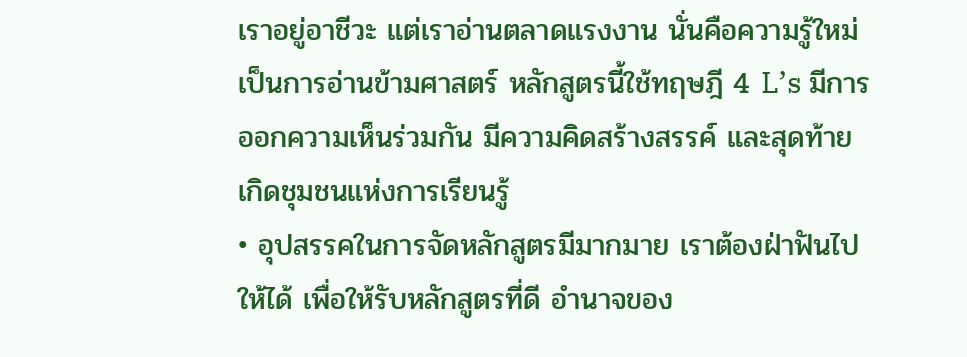เราอยู่อาชีวะ แต่เราอ่านตลาดแรงงาน นั่นคือความรู้ใหม่ เป็นการอ่านข้ามศาสตร์ หลักสูตรนี้ใช้ทฤษฎี 4 L’s มีการออกความเห็นร่วมกัน มีความคิดสร้างสรรค์ และสุดท้ายเกิดชุมชนแห่งการเรียนรู้
• อุปสรรคในการจัดหลักสูตรมีมากมาย เราต้องฝ่าฟันไปให้ได้ เพื่อให้รับหลักสูตรที่ดี อำนาจของ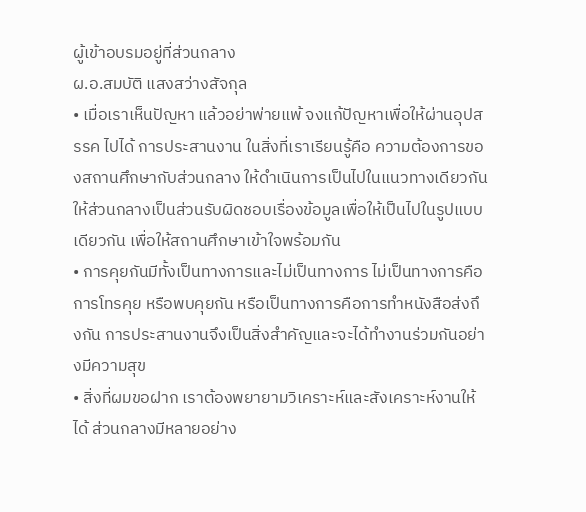ผู้เข้าอบรมอยู่ที่ส่วนกลาง
ผ.อ.สมบัติ แสงสว่างสัจกุล
• เมื่อเราเห็นปัญหา แล้วอย่าพ่ายแพ้ จงแก้ปัญหาเพื่อให้ผ่านอุปสรรค ไปได้ การประสานงาน ในสิ่งที่เราเรียนรู้คือ ความต้องการของสถานศึกษากับส่วนกลาง ให้ดำเนินการเป็นไปในแนวทางเดียวกัน ให้ส่วนกลางเป็นส่วนรับผิดชอบเรื่องข้อมูลเพื่อให้เป็นไปในรูปแบบเดียวกัน เพื่อให้สถานศึกษาเข้าใจพร้อมกัน
• การคุยกันมีทั้งเป็นทางการและไม่เป็นทางการ ไม่เป็นทางการคือการโทรคุย หรือพบคุยกัน หรือเป็นทางการคือการทำหนังสือส่งถึงกัน การประสานงานจึงเป็นสิ่งสำคัญและจะได้ทำงานร่วมกันอย่างมีความสุข
• สิ่งที่ผมขอฝาก เราต้องพยายามวิเคราะห์และสังเคราะห์งานให้ได้ ส่วนกลางมีหลายอย่าง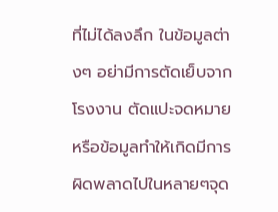ที่ไม่ได้ลงลึก ในข้อมูลต่างๆ อย่ามีการตัดเย็บจากโรงงาน ตัดแปะจดหมายหรือข้อมูลทำให้เกิดมีการผิดพลาดไปในหลายๆจุด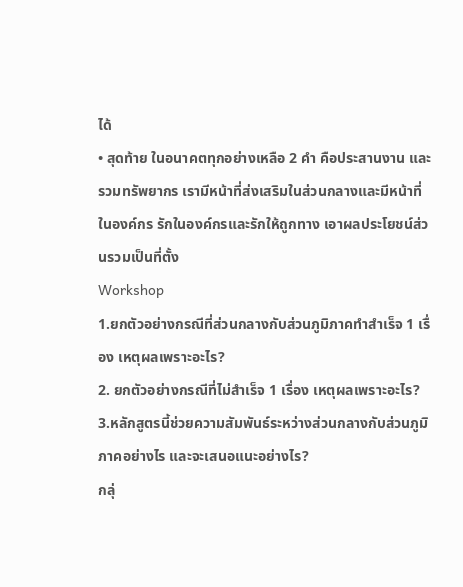ได้
• สุดท้าย ในอนาคตทุกอย่างเหลือ 2 คำ คือประสานงาน และรวมทรัพยากร เรามีหน้าที่ส่งเสริมในส่วนกลางและมีหน้าที่ในองค์กร รักในองค์กรและรักให้ถูกทาง เอาผลประโยชน์ส่วนรวมเป็นที่ตั้ง
Workshop
1.ยกตัวอย่างกรณีที่ส่วนกลางกับส่วนภูมิภาคทำสำเร็จ 1 เรื่อง เหตุผลเพราะอะไร?
2. ยกตัวอย่างกรณีที่ไม่สำเร็จ 1 เรื่อง เหตุผลเพราะอะไร?
3.หลักสูตรนี้ช่วยความสัมพันธ์ระหว่างส่วนกลางกับส่วนภูมิภาคอย่างไร และจะเสนอแนะอย่างไร?
กลุ่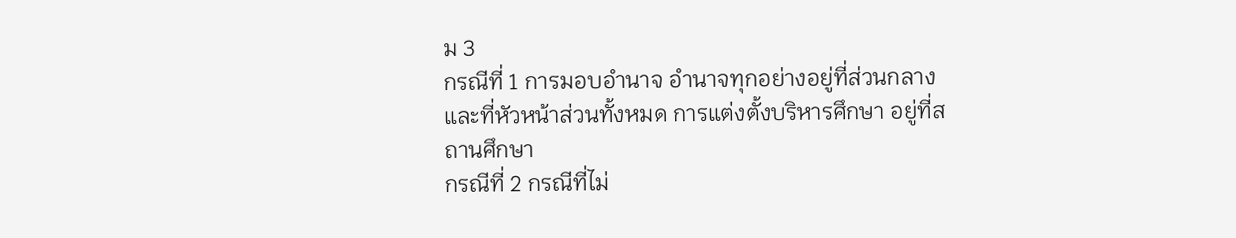ม 3
กรณีที่ 1 การมอบอำนาจ อำนาจทุกอย่างอยู่ที่ส่วนกลาง และที่หัวหน้าส่วนทั้งหมด การแต่งตั้งบริหารศึกษา อยู่ที่สถานศึกษา
กรณีที่ 2 กรณีที่ไม่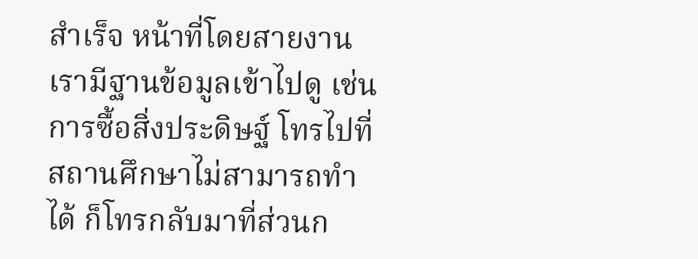สำเร็จ หน้าที่โดยสายงานเรามีฐานข้อมูลเข้าไปดู เช่นการซื้อสิ่งประดิษฐ์ โทรไปที่สถานศึกษาไม่สามารถทำได้ ก็โทรกลับมาที่ส่วนก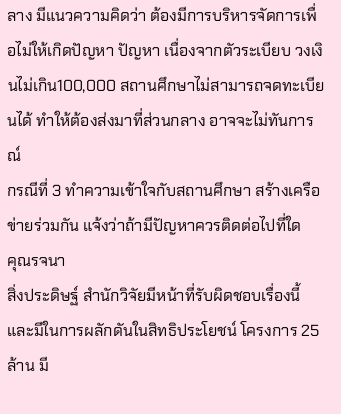ลาง มีแนวความคิดว่า ต้องมีการบริหารจัดการเพื่อไม่ให้เกิดปัญหา ปัญหา เนื่องจากตัวระเบียบ วงเงินไม่เกิน100,000 สถานศึกษาไม่สามารถจดทะเบียนได้ ทำให้ต้องส่งมาที่ส่วนกลาง อาจจะไม่ทันการณ์
กรณีที่ 3 ทำความเข้าใจกับสถานศึกษา สร้างเครือข่ายร่วมกัน แจ้งว่าถ้ามีปัญหาควรติดต่อไปที่ใด
คุณรจนา
สิ่งประดิษฐ์ สำนักวิจัยมีหน้าที่รับผิดชอบเรื่องนี้ และมีในการผลักดันในสิทธิประโยชน์ โครงการ 25 ล้าน มี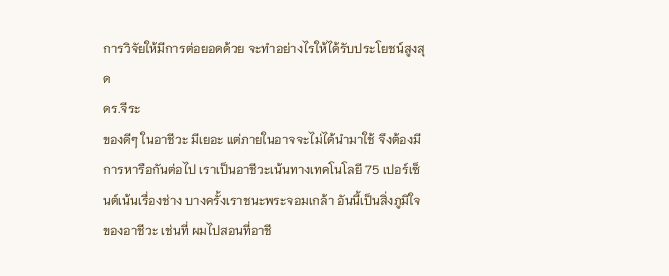การวิจัยให้มีการต่อยอดด้วย จะทำอย่างไรให้ได้รับประโยชน์สูงสุด
ดร.จีระ
ของดีๆ ในอาชีวะ มีเยอะ แต่ภายในอาจจะไม่ได้นำมาใช้ จึงต้องมีการหารือกันต่อไป เราเป็นอาชีวะเน้นทางเทคโนโลยี 75 เปอร์เซ็นต์เน้นเรื่องช่าง บางครั้งเราชนะพระจอมเกล้า อันนี้เป็นสิ่งภูมิใจของอาชีวะ เช่นที่ ผมไปสอนที่อาชี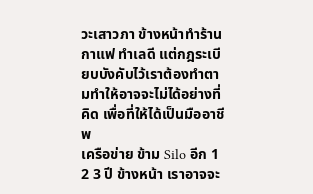วะเสาวภา ข้างหน้าทำร้านกาแฟ ทำเลดี แต่กฎระเบียบบังคับไว้เราต้องทำตามทำให้อาจจะไม่ได้อย่างที่คิด เพื่อที่ให้ได้เป็นมืออาชีพ
เครือข่าย ข้าม Silo อีก 1 2 3 ปี ข้างหน้า เราอาจจะ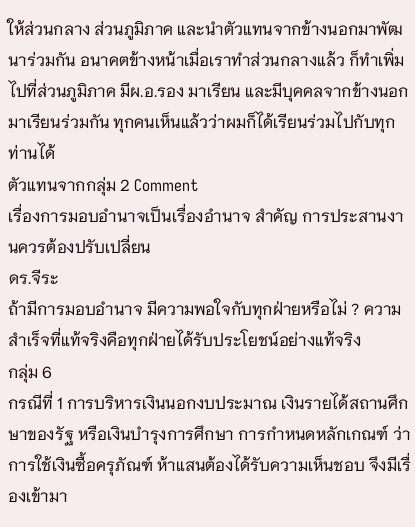ให้ส่วนกลาง ส่วนภูมิภาค และนำตัวแทนจากข้างนอกมาพัฒนาร่วมกัน อนาคตข้างหน้าเมื่อเราทำส่วนกลางแล้ว ก็ทำเพิ่มไปที่ส่วนภูมิภาค มีผ.อ.รอง มาเรียน และมีบุคคลจากข้างนอกมาเรียนร่วมกัน ทุกคนเห็นแล้วว่าผมก็ได้เรียนร่วมไปกับทุกท่านได้
ตัวแทนจากกลุ่ม 2 Comment
เรื่องการมอบอำนาจเป็นเรื่องอำนาจ สำคัญ การประสานงานควรต้องปรับเปลี่ยน
ดร.จีระ
ถ้ามีการมอบอำนาจ มีความพอใจกับทุกฝ่ายหรือไม่ ? ความสำเร็จที่แท้จริงคือทุกฝ่ายได้รับประโยชน์อย่างแท้จริง
กลุ่ม 6
กรณีที่ 1 การบริหารเงินนอกงบประมาณ เงินรายได้สถานศึกษาของรัฐ หรือเงินบำรุงการศึกษา การกำหนดหลักเกณฑ์ ว่า การใช้เงินซื้อครุภัณฑ์ ห้าแสนต้องได้รับความเห็นชอบ จึงมีเรื่องเข้ามา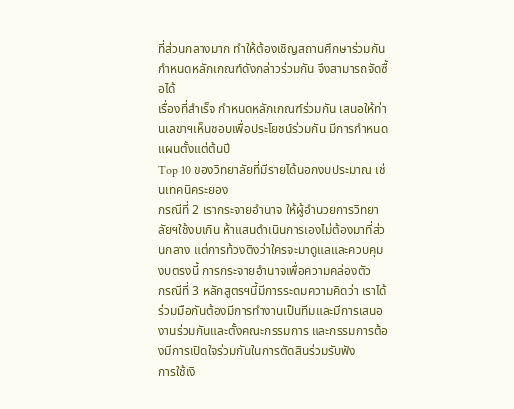ที่ส่วนกลางมาก ทำให้ต้องเชิญสถานศึกษาร่วมกันกำหนดหลักเกณฑ์ดังกล่าวร่วมกัน จึงสามารถจัดซื้อได้
เรื่องที่สำเร็จ กำหนดหลักเกณฑ์ร่วมกัน เสนอให้ท่านเลขาฯเห็นชอบเพื่อประโยชน์ร่วมกัน มีการกำหนดแผนตั้งแต่ต้นปี
Top 10 ของวิทยาลัยที่มีรายได้นอกงบประมาณ เช่นเทคนิคระยอง
กรณีที่ 2 เรากระจายอำนาจ ให้ผู้อำนวยการวิทยาลัยฯใช้งบเกิน ห้าแสนดำเนินการเองไม่ต้องมาที่ส่วนกลาง แต่การท้วงติงว่าใครจะมาดูแลและควบคุมงบตรงนี้ การกระจายอำนาจเพื่อความคล่องตัว
กรณีที่ 3 หลักสูตรฯนี้มีการระดมความคิดว่า เราได้ร่วมมือกันต้องมีการทำงานเป็นทีมและมีการเสนองานร่วมกันและตั้งคณะกรรมการ และกรรมการต้องมีการเปิดใจร่วมกันในการตัดสินร่วมรับฟัง
การใช้เงิ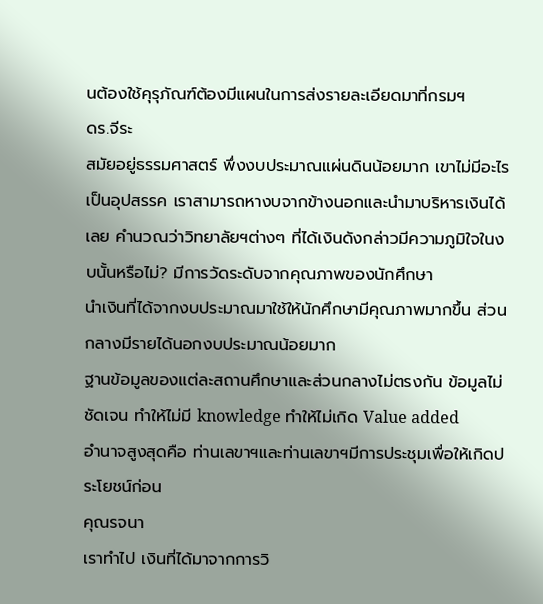นต้องใช้คุรุภัณฑ์ต้องมีแผนในการส่งรายละเอียดมาที่กรมฯ
ดร.จีระ
สมัยอยู่ธรรมศาสตร์ พึ่งงบประมาณแผ่นดินน้อยมาก เขาไม่มีอะไรเป็นอุปสรรค เราสามารถหางบจากข้างนอกและนำมาบริหารเงินได้เลย คำนวณว่าวิทยาลัยฯต่างๆ ที่ได้เงินดังกล่าวมีความภูมิใจในงบนั้นหรือไม่? มีการวัดระดับจากคุณภาพของนักศึกษา
นำเงินที่ได้จากงบประมาณมาใช้ให้นักศึกษามีคุณภาพมากขึ้น ส่วนกลางมีรายได้นอกงบประมาณน้อยมาก
ฐานข้อมูลของแต่ละสถานศึกษาและส่วนกลางไม่ตรงกัน ข้อมูลไม่ชัดเจน ทำให้ไม่มี knowledge ทำให้ไม่เกิด Value added
อำนาจสูงสุดคือ ท่านเลขาฯและท่านเลขาฯมีการประชุมเพื่อให้เกิดประโยชน์ก่อน
คุณรจนา
เราทำไป เงินที่ได้มาจากการวิ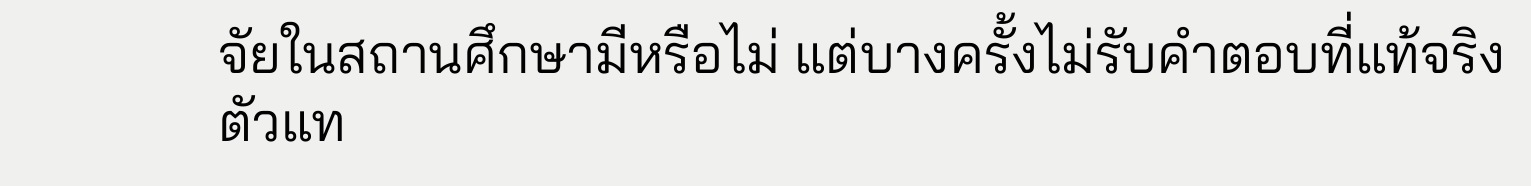จัยในสถานศึกษามีหรือไม่ แต่บางครั้งไม่รับคำตอบที่แท้จริง
ตัวแท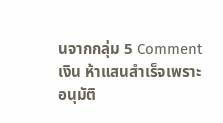นจากกลุ่ม 5 Comment
เงิน ห้าแสนสำเร็จเพราะอนุมัติ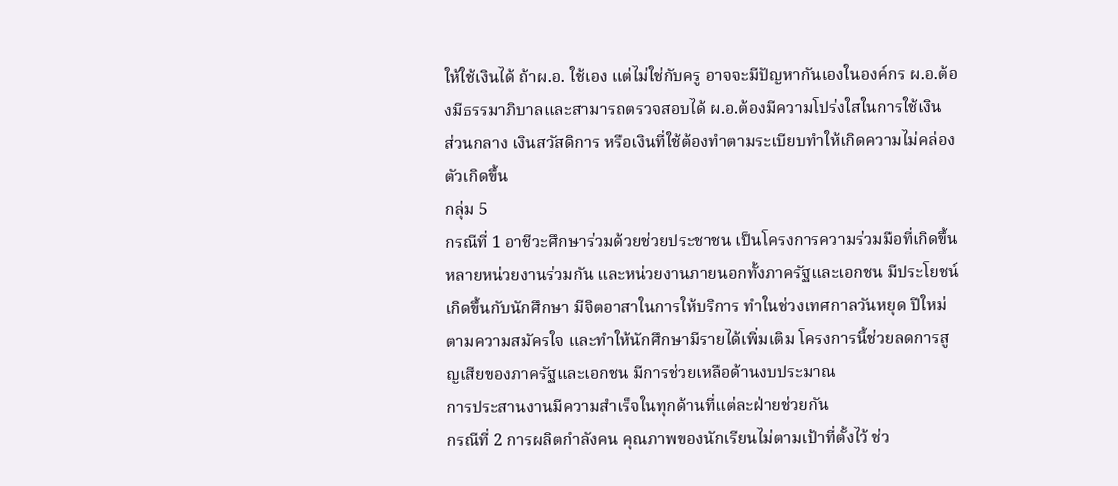ให้ใช้เงินได้ ถ้าผ.อ. ใช้เอง แต่ไม่ใช่กับครู อาจจะมีปัญหากันเองในองค์กร ผ.อ.ต้องมีธรรมาภิบาลและสามารถตรวจสอบได้ ผ.อ.ต้องมีความโปร่งใสในการใช้เงิน
ส่วนกลาง เงินสวัสดิการ หรือเงินที่ใช้ต้องทำตามระเบียบทำให้เกิดความไม่คล่องตัวเกิดขึ้น
กลุ่ม 5
กรณีที่ 1 อาชีวะศึกษาร่วมด้วยช่วยประชาชน เป็นโครงการความร่วมมือที่เกิดขึ้นหลายหน่วยงานร่วมกัน และหน่วยงานภายนอกทั้งภาครัฐและเอกชน มีประโยชน์เกิดขึ้นกับนักศึกษา มีจิตอาสาในการให้บริการ ทำในช่วงเทศกาลวันหยุด ปีใหม่ ตามความสมัครใจ และทำให้นักศึกษามีรายได้เพิ่มเติม โครงการนี้ช่วยลดการสูญเสียของภาครัฐและเอกชน มีการช่วยเหลือด้านงบประมาณ
การประสานงานมีความสำเร็จในทุกด้านที่แต่ละฝ่ายช่วยกัน
กรณีที่ 2 การผลิตกำลังคน คุณภาพของนักเรียนไม่ตามเป้าที่ตั้งไว้ ช่ว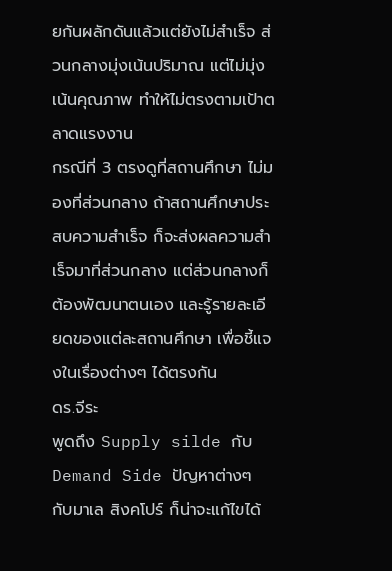ยกันผลักดันแล้วแต่ยังไม่สำเร็จ ส่วนกลางมุ่งเน้นปริมาณ แต่ไม่มุ่งเน้นคุณภาพ ทำให้ไม่ตรงตามเป้าตลาดแรงงาน
กรณีที่ 3 ตรงดูที่สถานศึกษา ไม่มองที่ส่วนกลาง ถ้าสถานศึกษาประสบความสำเร็จ ก็จะส่งผลความสำเร็จมาที่ส่วนกลาง แต่ส่วนกลางก็ต้องพัฒนาตนเอง และรู้รายละเอียดของแต่ละสถานศึกษา เพื่อชี้แจงในเรื่องต่างๆ ได้ตรงกัน
ดร.จีระ
พูดถึง Supply silde กับ Demand Side ปัญหาต่างๆ กับมาเล สิงคโปร์ ก็น่าจะแก้ไขได้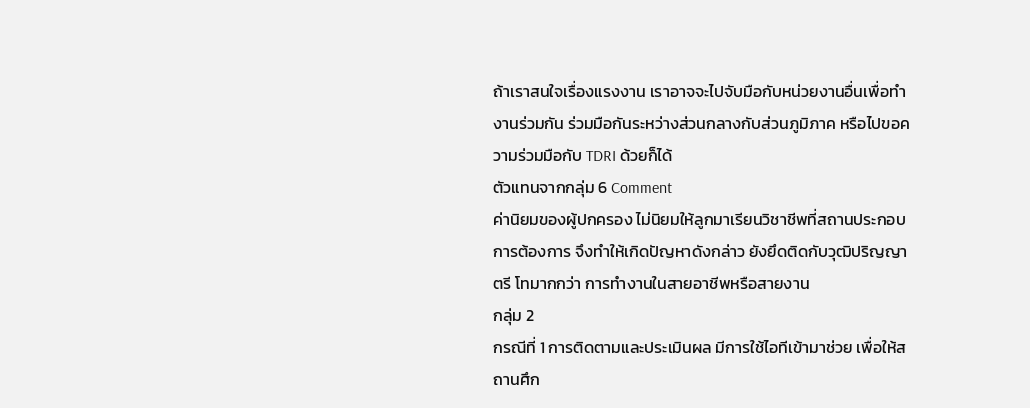ถ้าเราสนใจเรื่องแรงงาน เราอาจจะไปจับมือกับหน่วยงานอื่นเพื่อทำงานร่วมกัน ร่วมมือกันระหว่างส่วนกลางกับส่วนภูมิภาค หรือไปขอความร่วมมือกับ TDRI ด้วยก็ได้
ตัวแทนจากกลุ่ม 6 Comment
ค่านิยมของผู้ปกครอง ไม่นิยมให้ลูกมาเรียนวิชาชีพที่สถานประกอบการต้องการ จึงทำให้เกิดปัญหาดังกล่าว ยังยึดติดกับวุฒิปริญญา ตรี โทมากกว่า การทำงานในสายอาชีพหรือสายงาน
กลุ่ม 2
กรณีที่ 1 การติดตามและประเมินผล มีการใช้ไอทีเข้ามาช่วย เพื่อให้สถานศึก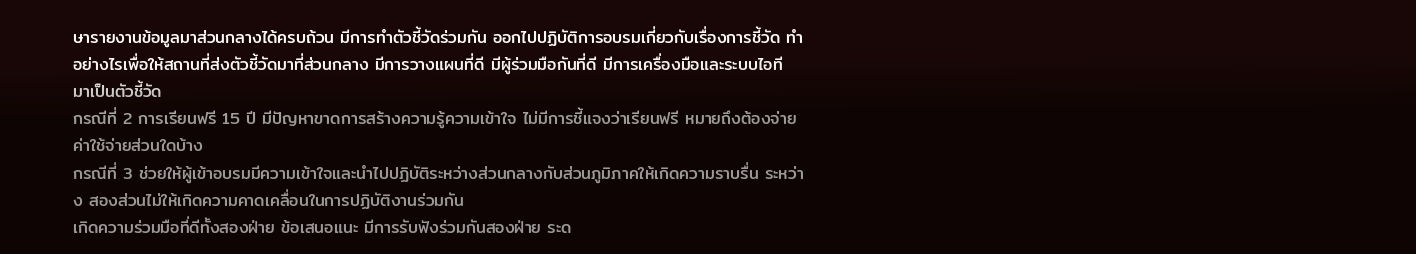ษารายงานข้อมูลมาส่วนกลางได้ครบถ้วน มีการทำตัวชี้วัดร่วมกัน ออกไปปฏิบัติการอบรมเกี่ยวกับเรื่องการชี้วัด ทำอย่างไรเพื่อให้สถานที่ส่งตัวชี้วัดมาที่ส่วนกลาง มีการวางแผนที่ดี มีผู้ร่วมมือกันที่ดี มีการเครื่องมือและระบบไอที มาเป็นตัวชี้วัด
กรณีที่ 2 การเรียนฟรี 15 ปี มีปัญหาขาดการสร้างความรู้ความเข้าใจ ไม่มีการชี้แจงว่าเรียนฟรี หมายถึงต้องจ่ายค่าใช้จ่ายส่วนใดบ้าง
กรณีที่ 3 ช่วยให้ผู้เข้าอบรมมีความเข้าใจและนำไปปฏิบัติระหว่างส่วนกลางกับส่วนภูมิภาคให้เกิดความราบรื่น ระหว่าง สองส่วนไม่ให้เกิดความคาดเคลื่อนในการปฏิบัติงานร่วมกัน
เกิดความร่วมมือที่ดีทั้งสองฝ่าย ข้อเสนอแนะ มีการรับฟังร่วมกันสองฝ่าย ระด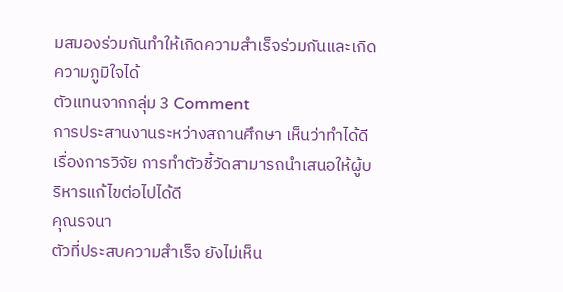มสมองร่วมกันทำให้เกิดความสำเร็จร่วมกันและเกิดความภูมิใจได้
ตัวแทนจากกลุ่ม 3 Comment
การประสานงานระหว่างสถานศึกษา เห็นว่าทำได้ดีเรื่องการวิจัย การทำตัวชี้วัดสามารถนำเสนอให้ผู้บริหารแก้ไขต่อไปได้ดี
คุณรจนา
ตัวที่ประสบความสำเร็จ ยังไม่เห็น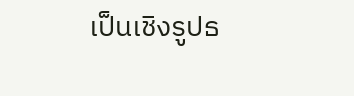เป็นเชิงรูปธ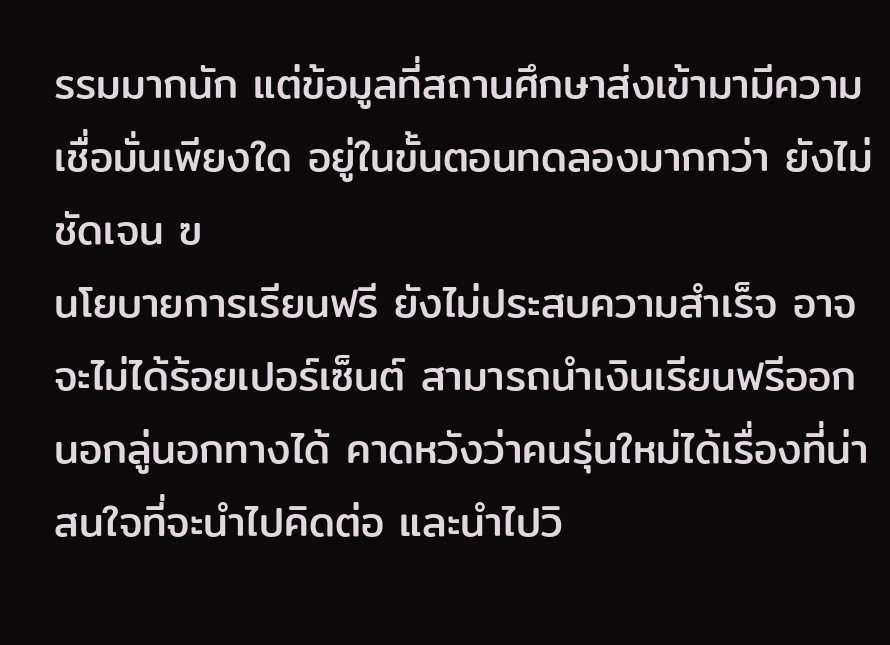รรมมากนัก แต่ข้อมูลที่สถานศึกษาส่งเข้ามามีความเชื่อมั่นเพียงใด อยู่ในขั้นตอนทดลองมากกว่า ยังไม่ชัดเจน ฃ
นโยบายการเรียนฟรี ยังไม่ประสบความสำเร็จ อาจจะไม่ได้ร้อยเปอร์เซ็นต์ สามารถนำเงินเรียนฟรีออกนอกลู่นอกทางได้ คาดหวังว่าคนรุ่นใหม่ได้เรื่องที่น่าสนใจที่จะนำไปคิดต่อ และนำไปวิ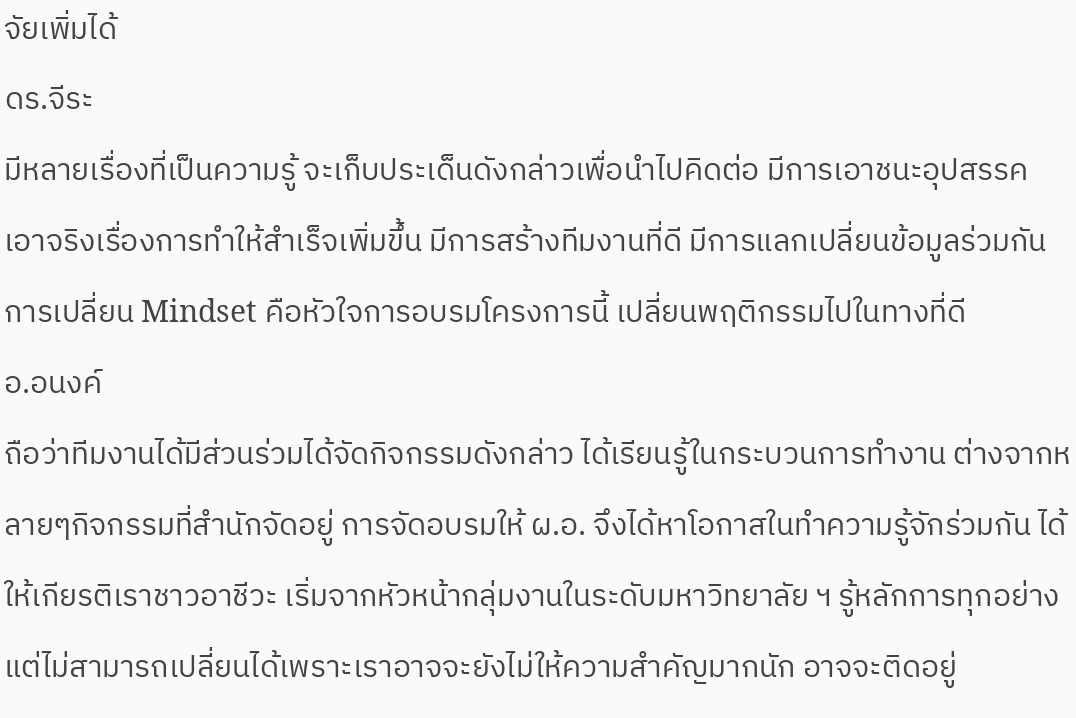จัยเพิ่มได้
ดร.จีระ
มีหลายเรื่องที่เป็นความรู้ จะเก็บประเด็นดังกล่าวเพื่อนำไปคิดต่อ มีการเอาชนะอุปสรรค เอาจริงเรื่องการทำให้สำเร็จเพิ่มขึ้น มีการสร้างทีมงานที่ดี มีการแลกเปลี่ยนข้อมูลร่วมกัน การเปลี่ยน Mindset คือหัวใจการอบรมโครงการนี้ เปลี่ยนพฤติกรรมไปในทางที่ดี
อ.อนงค์
ถือว่าทีมงานได้มีส่วนร่วมได้จัดกิจกรรมดังกล่าว ได้เรียนรู้ในกระบวนการทำงาน ต่างจากหลายๆกิจกรรมที่สำนักจัดอยู่ การจัดอบรมให้ ผ.อ. จึงได้หาโอกาสในทำความรู้จักร่วมกัน ได้ให้เกียรติเราชาวอาชีวะ เริ่มจากหัวหน้ากลุ่มงานในระดับมหาวิทยาลัย ฯ รู้หลักการทุกอย่าง แต่ไม่สามารถเปลี่ยนได้เพราะเราอาจจะยังไม่ให้ความสำคัญมากนัก อาจจะติดอยู่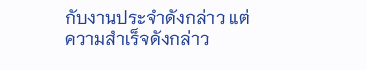กับงานประจำดังกล่าว แต่ความสำเร็จดังกล่าว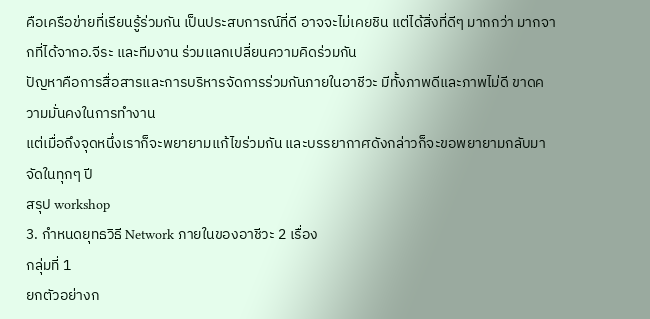คือเครือข่ายที่เรียนรู้ร่วมกัน เป็นประสบการณ์ที่ดี อาจจะไม่เคยชิน แต่ได้สิ่งที่ดีๆ มากกว่า มากจากที่ได้จากอ.จีระ และทีมงาน ร่วมแลกเปลี่ยนความคิดร่วมกัน
ปัญหาคือการสื่อสารและการบริหารจัดการร่วมกันภายในอาชีวะ มีทั้งภาพดีและภาพไม่ดี ขาดความมั่นคงในการทำงาน
แต่เมื่อถึงจุดหนึ่งเราก็จะพยายามแก้ไขร่วมกัน และบรรยากาศดังกล่าวก็จะขอพยายามกลับมาจัดในทุกๆ ปี
สรุป workshop
3. กำหนดยุทธวิธี Network ภายในของอาชีวะ 2 เรื่อง
กลุ่มที่ 1
ยกตัวอย่างก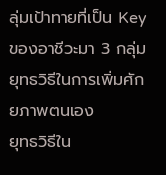ลุ่มเป้าทายที่เป็น Key ของอาชีวะมา 3 กลุ่ม
ยุทธวิธีในการเพิ่มศักยภาพตนเอง
ยุทธวิธีใน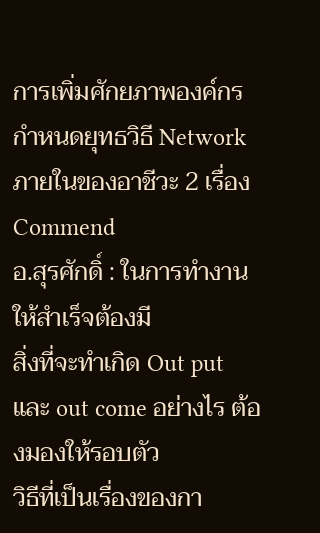การเพิ่มศักยภาพองค์กร
กำหนดยุทธวิธี Network ภายในของอาชีวะ 2 เรื่อง
Commend
อ.สุรศักดิ์ : ในการทำงานให้สำเร็จต้องมี
สิ่งที่จะทำเกิด Out put และ out come อย่างไร ต้องมองให้รอบตัว
วิธีที่เป็นเรื่องของกา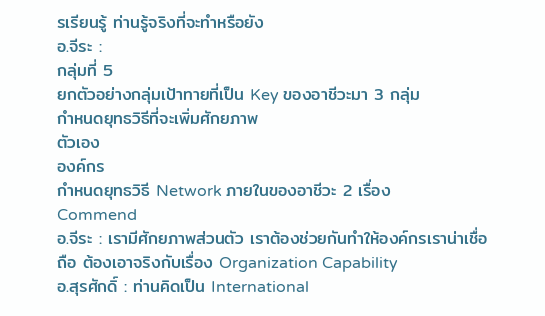รเรียนรู้ ท่านรู้จริงที่จะทำหรือยัง
อ.จีระ :
กลุ่มที่ 5
ยกตัวอย่างกลุ่มเป้าทายที่เป็น Key ของอาชีวะมา 3 กลุ่ม
กำหนดยุทธวิธีที่จะเพิ่มศักยภาพ
ตัวเอง
องค์กร
กำหนดยุทธวิธี Network ภายในของอาชีวะ 2 เรื่อง
Commend
อ.จีระ : เรามีศักยภาพส่วนตัว เราต้องช่วยกันทำให้องค์กรเราน่าเชื่อถือ ต้องเอาจริงกับเรื่อง Organization Capability
อ.สุรศักดิ์ : ท่านคิดเป็น International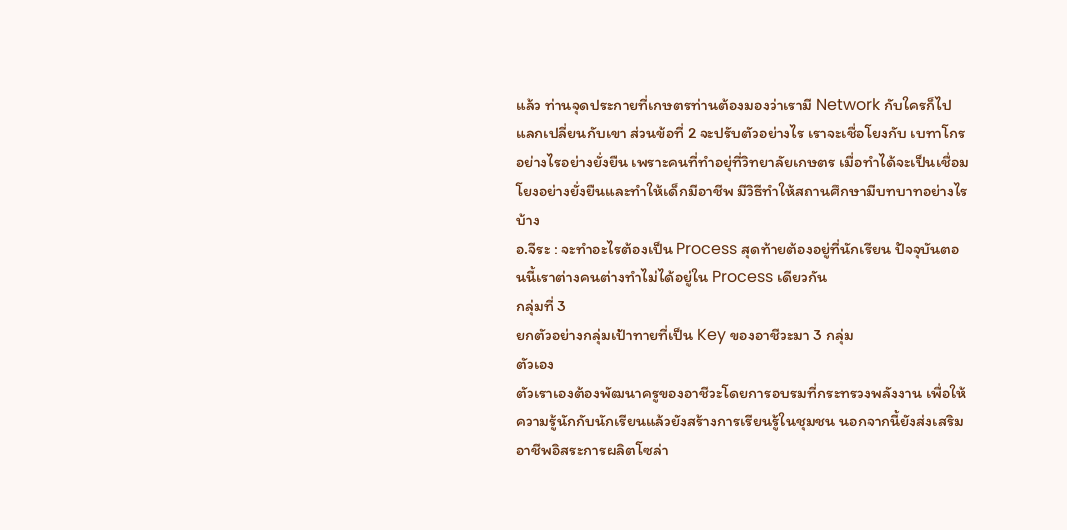แล้ว ท่านจุดประกายที่เกษตรท่านต้องมองว่าเรามี Network กับใครก็ไปแลกเปลี่ยนกับเขา ส่วนข้อที่ 2 จะปรับตัวอย่างไร เราจะเชื่อโยงกับ เบทาโกร อย่างไรอย่างยั่งยืน เพราะคนที่ทำอยุ่ที่วิทยาลัยเกษตร เมื่อทำได้จะเป็นเชื่อมโยงอย่างยั่งยืนและทำให้เด็กมีอาชีพ มีวิธีทำให้สถานศึกษามีบทบาทอย่างไรบ้าง
อ.จีระ : จะทำอะไรต้องเป็น Process สุดท้ายต้องอยู่ที่นักเรียน ปัจจุบันตอนนี้เราต่างคนต่างทำไม่ได้อยู่ใน Process เดียวกัน
กลุ่มที่ 3
ยกตัวอย่างกลุ่มเป้าทายที่เป็น Key ของอาชีวะมา 3 กลุ่ม
ตัวเอง
ตัวเราเองต้องพัฒนาครูของอาชีวะโดยการอบรมที่กระทรวงพลังงาน เพื่อให้ความรู้นักกับนักเรียนแล้วยังสร้างการเรียนรู้ในชุมชน นอกจากนี้ยังส่งเสริมอาชีพอิสระการผลิตโซล่า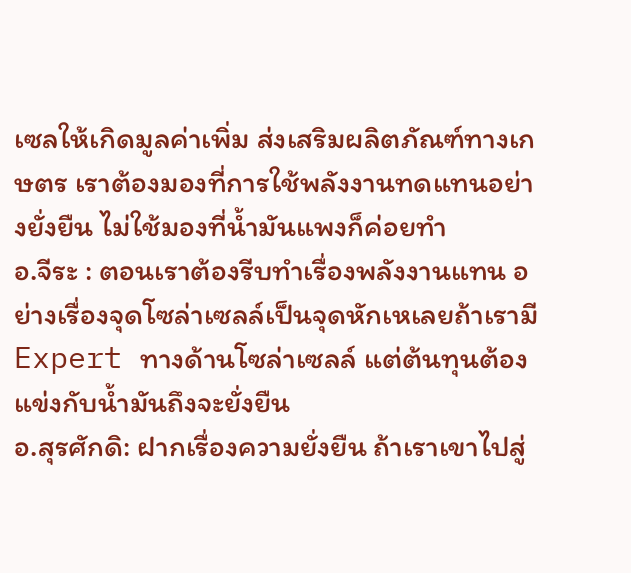เซลให้เกิดมูลค่าเพิ่ม ส่งเสริมผลิตภัณฑ์ทางเกษตร เราต้องมองที่การใช้พลังงานทดแทนอย่างยั่งยืน ไม่ใช้มองที่น้ำมันแพงก็ค่อยทำ
อ.จีระ : ตอนเราต้องรีบทำเรื่องพลังงานแทน อย่างเรื่องจุดโซล่าเซลล์เป็นจุดหักเหเลยถ้าเรามี Expert ทางด้านโซล่าเซลล์ แต่ต้นทุนต้องแข่งกับน้ำมันถึงจะยั่งยืน
อ.สุรศักดิ: ฝากเรื่องความยั่งยืน ถ้าเราเขาไปสู่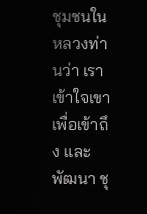ชุมชนในหลวงท่านว่า เราเข้าใจเขา เพื่อเข้าถึง และพัฒนา ชุ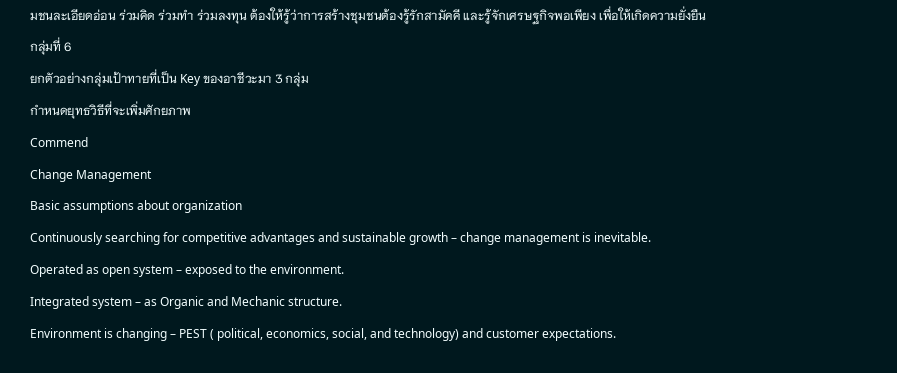มชนละเอียดอ่อน ร่วมคิด ร่วมทำ ร่วมลงทุน ต้องให้รู้ว่าการสร้างชุมชนต้องรู้รักสามัคคี และรู้จักเศรษฐกิจพอเพียง เพื่อให้เกิดความยั่งยืน
กลุ่มที่ 6
ยกตัวอย่างกลุ่มเป้าทายที่เป็น Key ของอาชีวะมา 3 กลุ่ม
กำหนดยุทธวิธีที่จะเพิ่มศักยภาพ
Commend
Change Management
Basic assumptions about organization
Continuously searching for competitive advantages and sustainable growth – change management is inevitable.
Operated as open system – exposed to the environment.
Integrated system – as Organic and Mechanic structure.
Environment is changing – PEST ( political, economics, social, and technology) and customer expectations.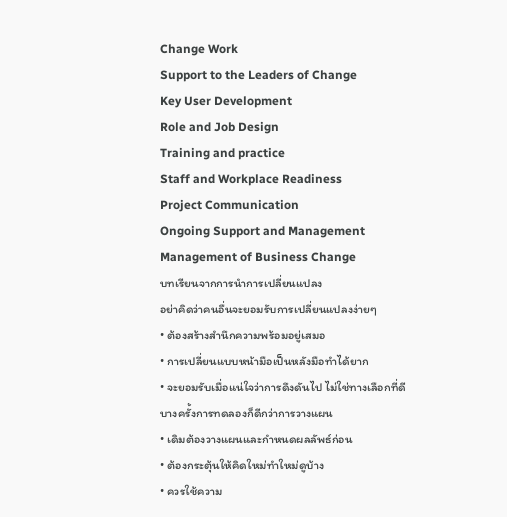Change Work
Support to the Leaders of Change
Key User Development
Role and Job Design
Training and practice
Staff and Workplace Readiness
Project Communication
Ongoing Support and Management
Management of Business Change
บทเรียนจากการนำการเปลี่ยนแปลง
อย่าคิดว่าคนอื่นจะยอมรับการเปลี่ยนแปลงง่ายๆ
• ต้องสร้างสำนึกความพร้อมอยู่เสมอ
• การเปลี่ยนแบบหน้ามือเป็นหลังมือทำได้ยาก
• จะยอมรับเมื่อแน่ใจว่าการดึงดันไป ไม่ใช่ทางเลือกที่ดี
บางครั้งการทดลองก็ดีกว่าการวางแผน
• เดิมต้องวางแผนและกำหนดผลลัพธ์ก่อน
• ต้องกระตุ้นให้คิดใหม่ทำใหม่ดูบ้าง
• ควรใช้ความ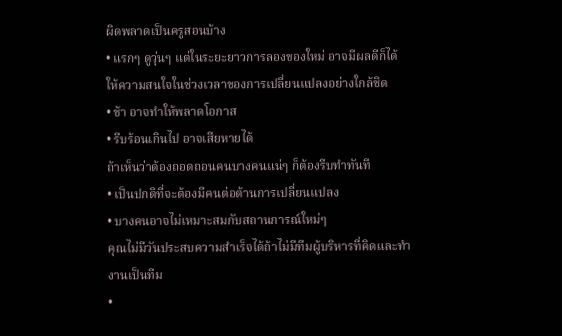ผิดพลาดเป็นครูสอนบ้าง
• แรกๆ ดูวุ่นๆ แต่ในระยะยาวการลองของใหม่ อาจมีผลดีก็ได้
ให้ความสนใจในช่วงเวลาของการเปลี่ยนแปลงอย่างใกล้ชิด
• ช้า อาจทำให้พลาดโอกาส
• รีบร้อนเกินไป อาจเสียหายได้
ถ้าเห็นว่าต้องถอดถอนคนบางคนแน่ๆ ก็ต้องรีบทำทันที
• เป็นปกติที่จะต้องมีคนต่อต้านการเปลี่ยนแปลง
• บางคนอาจไม่เหมาะสมกับสถานการณ์ใหม่ๆ
คุณไม่มีวันประสบความสำเร็จได้ถ้าไม่มีทีมผู้บริหารที่คิดและทำงานเป็นทีม
•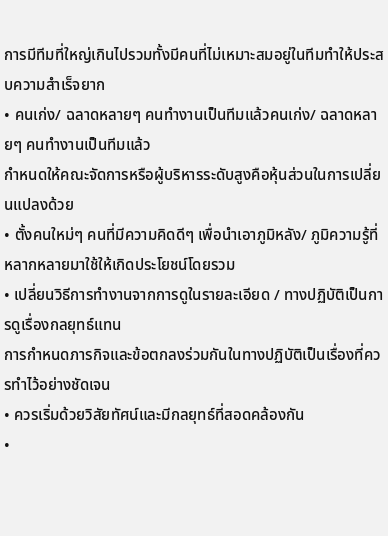การมีทีมที่ใหญ่เกินไปรวมทั้งมีคนที่ไม่เหมาะสมอยู่ในทีมทำให้ประสบความสำเร็จยาก
• คนเก่ง/ ฉลาดหลายๆ คนทำงานเป็นทีมแล้วคนเก่ง/ ฉลาดหลายๆ คนทำงานเป็นทีมแล้ว
กำหนดให้คณะจัดการหรือผู้บริหารระดับสูงคือหุ้นส่วนในการเปลี่ยนแปลงด้วย
• ตั้งคนใหม่ๆ คนที่มีความคิดดีๆ เพื่อนำเอาภูมิหลัง/ ภูมิความรู้ที่หลากหลายมาใช้ให้เกิดประโยชน์โดยรวม
• เปลี่ยนวิธีการทำงานจากการดูในรายละเอียด / ทางปฏิบัติเป็นการดูเรื่องกลยุทธ์แทน
การกำหนดภารกิจและข้อตกลงร่วมกันในทางปฏิบัติเป็นเรื่องที่ควรทำไว้อย่างชัดเจน
• ควรเริ่มด้วยวิสัยทัศน์และมีกลยุทธ์ที่สอดคล้องกัน
•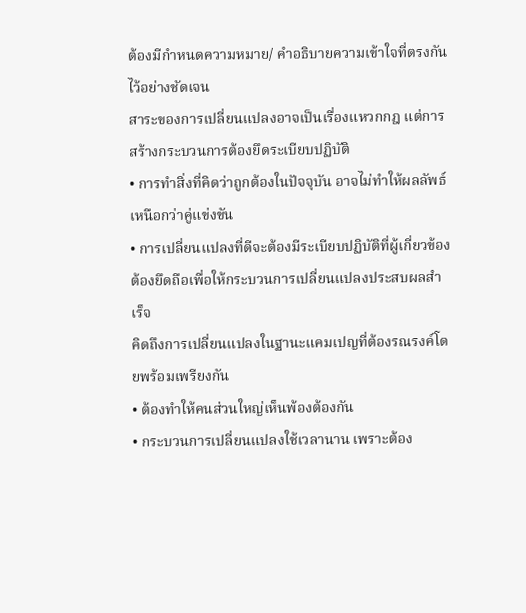ต้องมีกำหนดความหมาย/ คำอธิบายความเข้าใจที่ตรงกัน ไว้อย่างชัดเจน
สาระของการเปลี่ยนแปลงอาจเป็นเรื่องแหวกกฎ แต่การสร้างกระบวนการต้องยึดระเบียบปฏิบัติ
• การทำสิ่งที่คิดว่าถูกต้องในปัจจุบัน อาจไม่ทำให้ผลลัพธ์เหนือกว่าคู่แข่งขัน
• การเปลี่ยนแปลงที่ดีจะต้องมีระเบียบปฏิบัติที่ผู้เกี่ยวข้องต้องยึดถือเพื่อให้กระบวนการเปลี่ยนแปลงประสบผลสำเร็จ
คิดถึงการเปลี่ยนแปลงในฐานะแคมเปญที่ต้องรณรงค์โดยพร้อมเพรียงกัน
• ต้องทำให้คนส่วนใหญ่เห็นพ้องต้องกัน
• กระบวนการเปลี่ยนแปลงใช้เวลานาน เพราะต้อง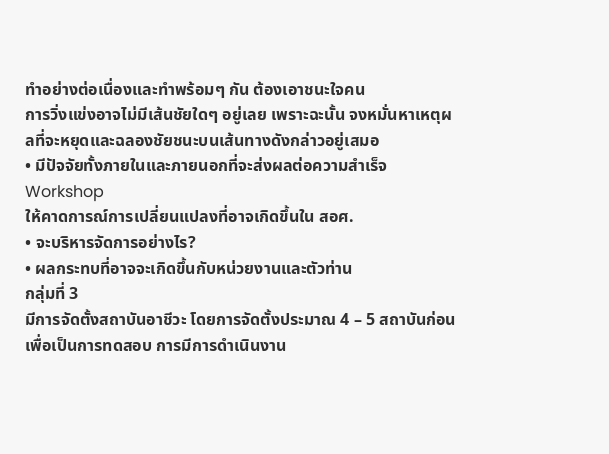ทำอย่างต่อเนื่องและทำพร้อมๆ กัน ต้องเอาชนะใจคน
การวิ่งแข่งอาจไม่มีเส้นชัยใดๆ อยู่เลย เพราะฉะนั้น จงหมั่นหาเหตุผลที่จะหยุดและฉลองชัยชนะบนเส้นทางดังกล่าวอยู่เสมอ
• มีปัจจัยทั้งภายในและภายนอกที่จะส่งผลต่อความสำเร็จ
Workshop
ให้คาดการณ์การเปลี่ยนแปลงที่อาจเกิดขึ้นใน สอศ.
• จะบริหารจัดการอย่างไร?
• ผลกระทบที่อาจจะเกิดขึ้นกับหน่วยงานและตัวท่าน
กลุ่มที่ 3
มีการจัดตั้งสถาบันอาชีวะ โดยการจัดตั้งประมาณ 4 – 5 สถาบันก่อน เพื่อเป็นการทดสอบ การมีการดำเนินงาน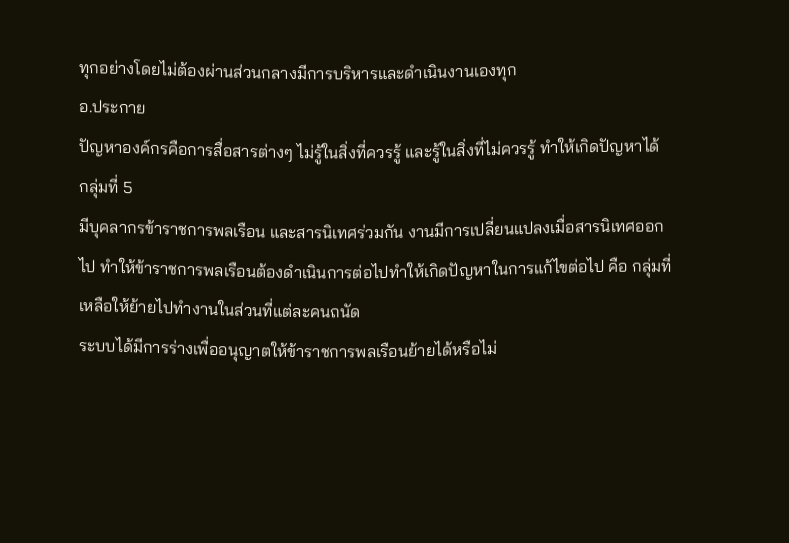ทุกอย่างโดยไม่ต้องผ่านส่วนกลางมีการบริหารและดำเนินงานเองทุก
อ.ประกาย
ปัญหาองค์กรคือการสื่อสารต่างๆ ไม่รู้ในสิ่งที่ควรรู้ และรู้ในสิ่งที่ไม่ควรรู้ ทำให้เกิดปัญหาได้
กลุ่มที่ 5
มีบุคลากรข้าราชการพลเรือน และสารนิเทศร่วมกัน งานมีการเปลี่ยนแปลงเมื่อสารนิเทศออกไป ทำให้ข้าราชการพลเรือนต้องดำเนินการต่อไปทำให้เกิดปัญหาในการแก้ไขต่อไป คือ กลุ่มที่เหลือให้ย้ายไปทำงานในส่วนที่แต่ละคนถนัด
ระบบได้มีการร่างเพื่ออนุญาตให้ข้าราชการพลเรือนย้ายได้หรือไม่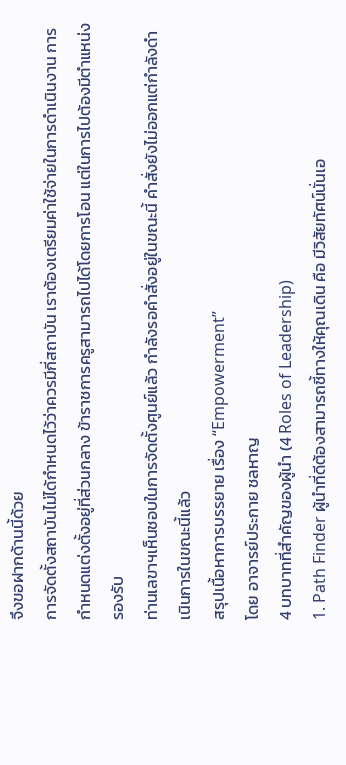จึงขอฝากด้านนี้ด้วย
การจัดตั้งสถาบันไม่ได้กำหนดไว้ว่าควรมีกี่สถาบัน เราต้องเตรียมค่าใช้จ่ายในการดำเนินงาน การกำหนดแต่งตั้งอยู่ที่ส่วนกลาง ข้าราชการครูสามารถไปได้โดยการโอน แต่ในการไปต้องมีตำแหน่งรองรับ
ท่านเลขาฯเห็นชอบในการจัดตั้งศูนย์แล้ว กำลังรอคำสั่งอยู่ในขณะนี้ คำสั่งยังไม่ออกแต่กำลังดำเนินการในขณะนี้แล้ว
สรุปเนื้อหาการบรรยาย เรื่อง “Empowerment”
โดย อาจารย์ประกาย ชลหาญ
4 บทบาทที่สำคัญของผู้นำ (4 Roles of Leadership)
1. Path Finder ผู้นำที่ดีต้องสามารถชี้ทางให้คุณเดิน คือ มีวิสัยทัศน์นั่นเอ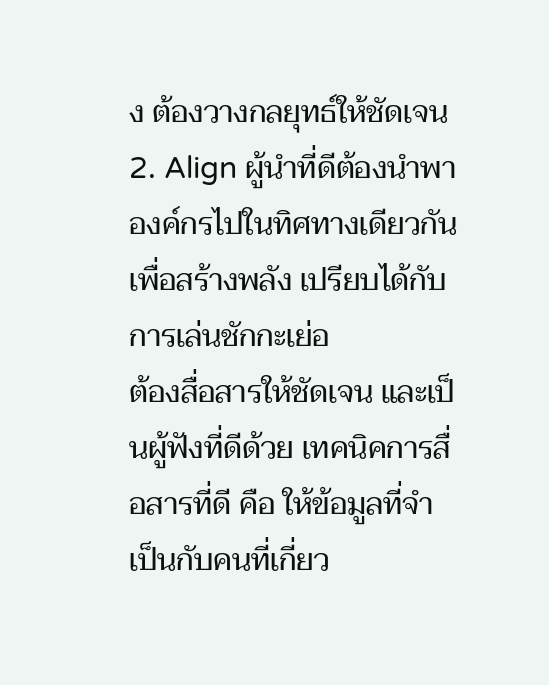ง ต้องวางกลยุทธ์ให้ชัดเจน
2. Align ผู้นำที่ดีต้องนำพาองค์กรไปในทิศทางเดียวกัน เพื่อสร้างพลัง เปรียบได้กับการเล่นชักกะเย่อ
ต้องสื่อสารให้ชัดเจน และเป็นผู้ฟังที่ดีด้วย เทคนิคการสื่อสารที่ดี คือ ให้ข้อมูลที่จำเป็นกับคนที่เกี่ยว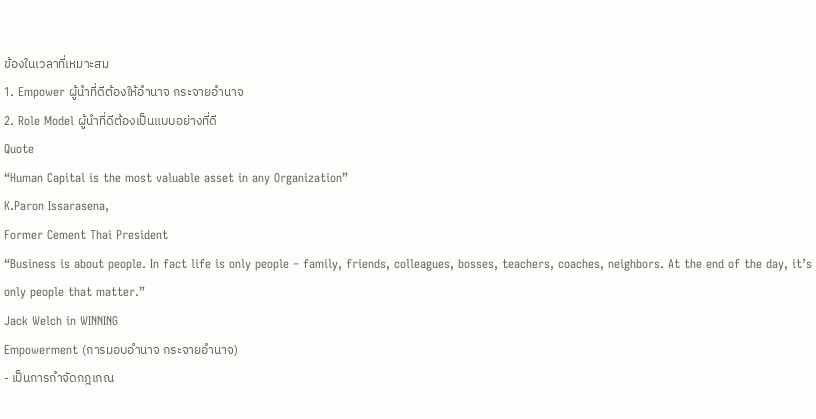ข้องในเวลาที่เหมาะสม
1. Empower ผู้นำที่ดีต้องให้อำนาจ กระจายอำนาจ
2. Role Model ผู้นำที่ดีต้องเป็นแบบอย่างที่ดี
Quote
“Human Capital is the most valuable asset in any Organization”
K.Paron Issarasena,
Former Cement Thai President
“Business is about people. In fact life is only people – family, friends, colleagues, bosses, teachers, coaches, neighbors. At the end of the day, it’s only people that matter.”
Jack Welch in WINNING
Empowerment (การมอบอำนาจ กระจายอำนาจ)
- เป็นการกำจัดกฎเกณ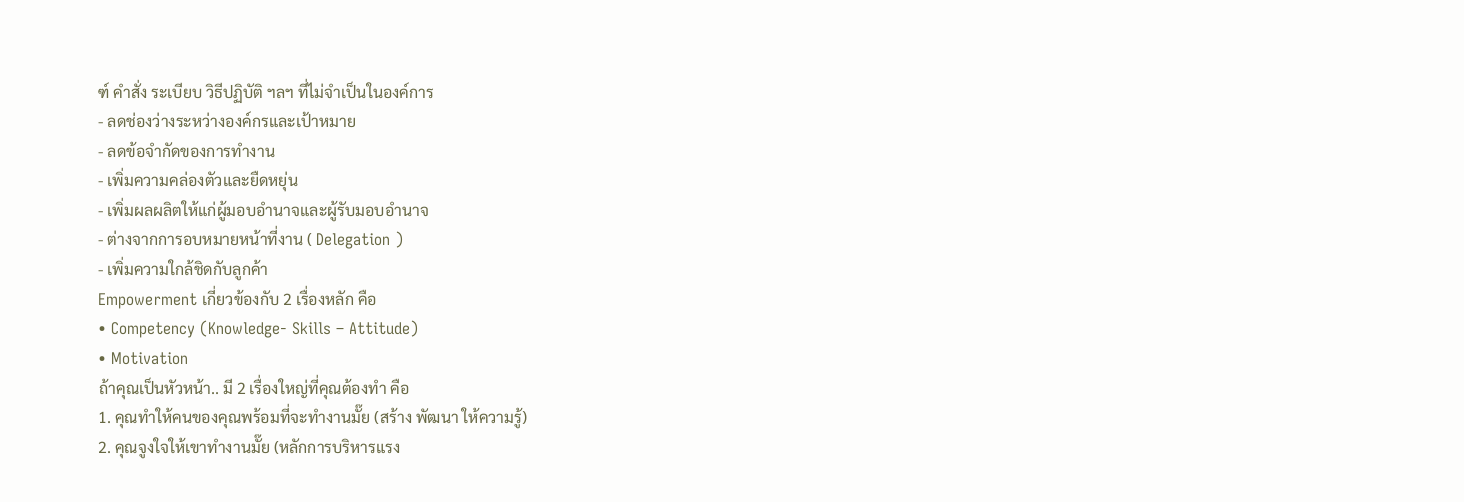ฑ์ คำสั่ง ระเบียบ วิธีปฏิบัติ ฯลฯ ที่ไม่จำเป็นในองค์การ
- ลดช่องว่างระหว่างองค์กรและเป้าหมาย
- ลดข้อจำกัดของการทำงาน
- เพิ่มความคล่องตัวและยืดหยุ่น
- เพิ่มผลผลิตให้แก่ผู้มอบอำนาจและผู้รับมอบอำนาจ
- ต่างจากการอบหมายหน้าที่งาน ( Delegation )
- เพิ่มความใกล้ชิดกับลูกค้า
Empowerment เกี่ยวข้องกับ 2 เรื่องหลัก คือ
• Competency (Knowledge- Skills – Attitude)
• Motivation
ถ้าคุณเป็นหัวหน้า.. มี 2 เรื่องใหญ่ที่คุณต้องทำ คือ
1. คุณทำให้คนของคุณพร้อมที่จะทำงานมั๊ย (สร้าง พัฒนา ให้ความรู้)
2. คุณจูงใจให้เขาทำงานมั๊ย (หลักการบริหารแรง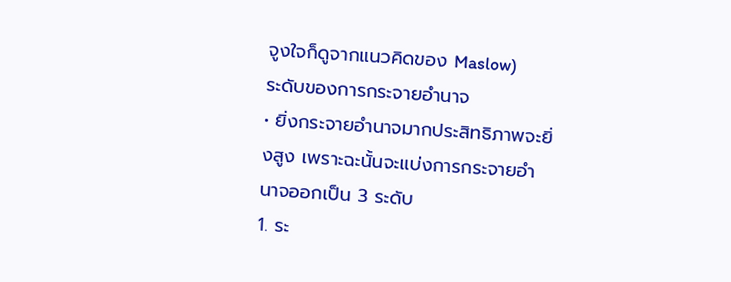จูงใจก็ดูจากแนวคิดของ Maslow)
ระดับของการกระจายอำนาจ
• ยิ่งกระจายอำนาจมากประสิทธิภาพจะยิ่งสูง เพราะฉะนั้นจะแบ่งการกระจายอำนาจออกเป็น 3 ระดับ
1. ระ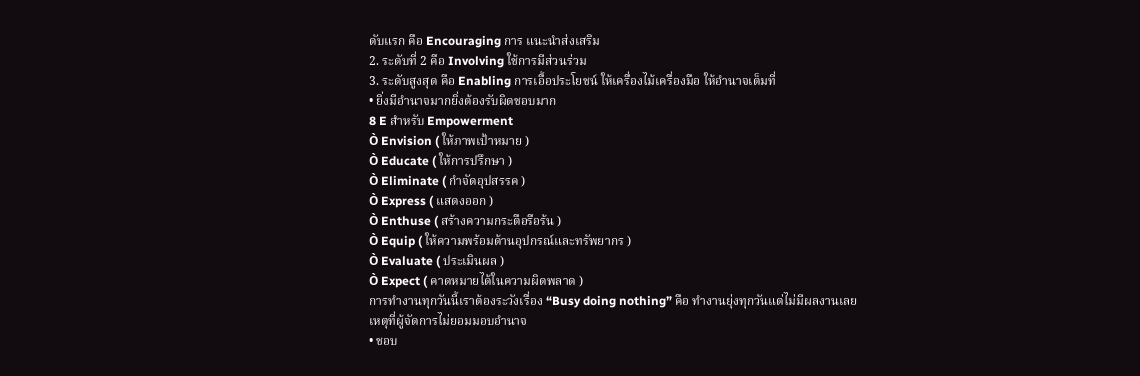ดับแรก คือ Encouraging การ แนะนำส่งเสริม
2. ระดับที่ 2 คือ Involving ใช้การมีส่วนร่วม
3. ระดับสูงสุด คือ Enabling การเอื้อประโยชน์ ให้เครื่องไม้เครื่องมือ ให้อำนาจเต็มที่
• ยิ่งมีอำนาจมากยิ่งต้องรับผิดชอบมาก
8 E สำหรับ Empowerment
Ò Envision ( ให้ภาพเป้าหมาย )
Ò Educate ( ให้การปรึกษา )
Ò Eliminate ( กำจัดอุปสรรค )
Ò Express ( แสดงออก )
Ò Enthuse ( สร้างความกระตือรือร้น )
Ò Equip ( ให้ความพร้อมด้านอุปกรณ์และทรัพยากร )
Ò Evaluate ( ประเมินผล )
Ò Expect ( คาดหมายได้ในความผิดพลาด )
การทำงานทุกวันนี้เราต้องระวังเรื่อง “Busy doing nothing” คือ ทำงานยุ่งทุกวันแต่ไม่มีผลงานเลย
เหตุที่ผู้จัดการไม่ยอมมอบอำนาจ
• ชอบ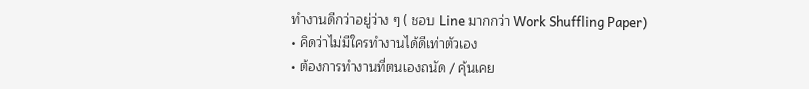ทำงานดีกว่าอยู่ว่าง ๆ ( ชอบ Line มากกว่า Work Shuffling Paper)
• คิดว่าไม่มีใครทำงานได้ดีเท่าตัวเอง
• ต้องการทำงานที่ตนเองถนัด / คุ้นเคย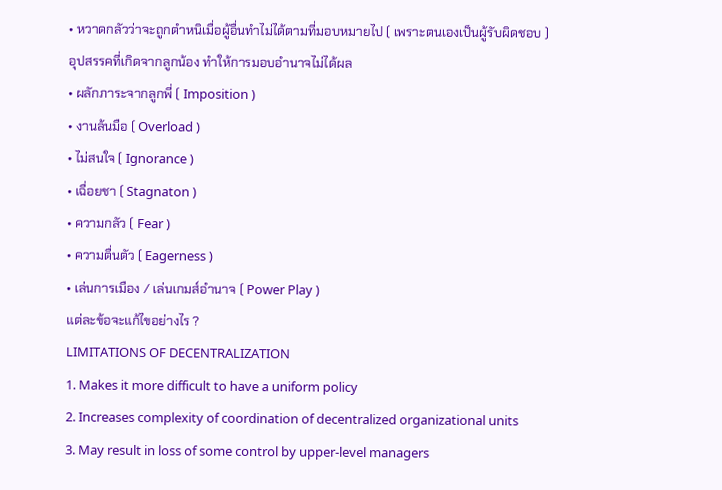• หวาดกลัวว่าจะถูกตำหนิเมื่อผู้อื่นทำไม่ได้ตามที่มอบหมายไป ( เพราะตนเองเป็นผู้รับผิดชอบ )
อุปสรรคที่เกิดจากลูกน้อง ทำให้การมอบอำนาจไม่ได้ผล
• ผลักภาระจากลูกพี่ ( Imposition )
• งานล้นมือ ( Overload )
• ไม่สนใจ ( Ignorance )
• เฉื่อยชา ( Stagnaton )
• ความกลัว ( Fear )
• ความตื่นตัว ( Eagerness )
• เล่นการเมือง / เล่นเกมส์อำนาจ ( Power Play )
แต่ละข้อจะแก้ไขอย่างไร ?
LIMITATIONS OF DECENTRALIZATION
1. Makes it more difficult to have a uniform policy
2. Increases complexity of coordination of decentralized organizational units
3. May result in loss of some control by upper-level managers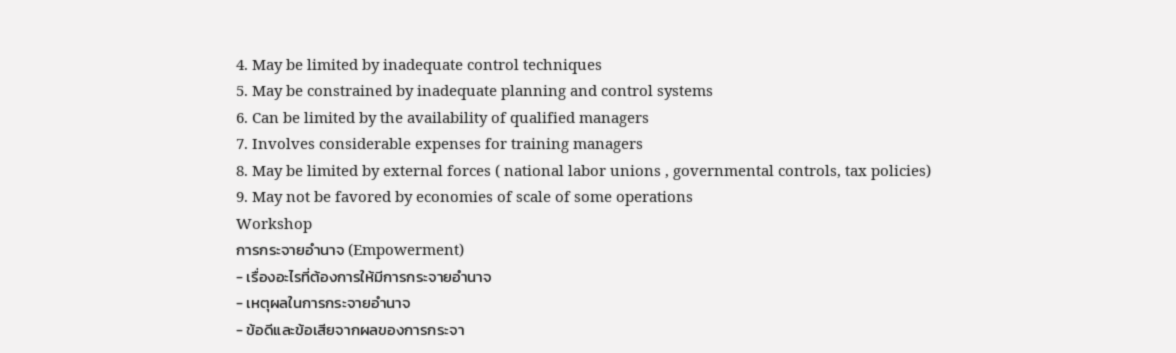4. May be limited by inadequate control techniques
5. May be constrained by inadequate planning and control systems
6. Can be limited by the availability of qualified managers
7. Involves considerable expenses for training managers
8. May be limited by external forces ( national labor unions , governmental controls, tax policies)
9. May not be favored by economies of scale of some operations
Workshop
การกระจายอำนาจ (Empowerment)
- เรื่องอะไรที่ต้องการให้มีการกระจายอำนาจ
- เหตุผลในการกระจายอำนาจ
- ข้อดีและข้อเสียจากผลของการกระจา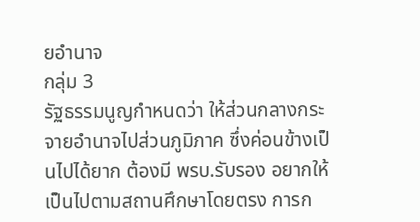ยอำนาจ
กลุ่ม 3
รัฐธรรมนูญกำหนดว่า ให้ส่วนกลางกระจายอำนาจไปส่วนภูมิภาค ซึ่งค่อนข้างเป็นไปได้ยาก ต้องมี พรบ.รับรอง อยากให้เป็นไปตามสถานศึกษาโดยตรง การก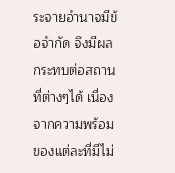ระจายอำนาจมีข้อจำกัด จึงมีผลกระทบต่อสถานที่ต่างๆได้ เนื่องจากความพร้อมของแต่ละที่มีไม่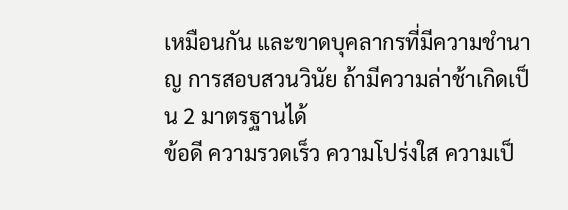เหมือนกัน และขาดบุคลากรที่มีความชำนาญ การสอบสวนวินัย ถ้ามีความล่าช้าเกิดเป็น 2 มาตรฐานได้
ข้อดี ความรวดเร็ว ความโปร่งใส ความเป็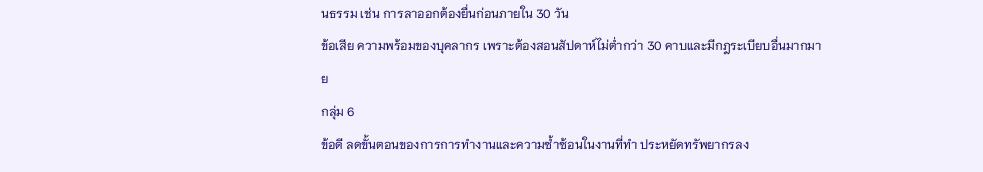นธรรม เช่น การลาออกต้องยื่นก่อนภายใน 30 วัน
ข้อเสีย ความพร้อมของบุคลากร เพราะต้องสอนสัปดาห์ไม่ต่ำกว่า 30 คาบและมีกฎระเบียบอื่นมากมาย
กลุ่ม 6
ข้อดี ลดขั้นตอนของการการทำงานและความซ้ำซ้อนในงานที่ทำ ประหยัดทรัพยากรลง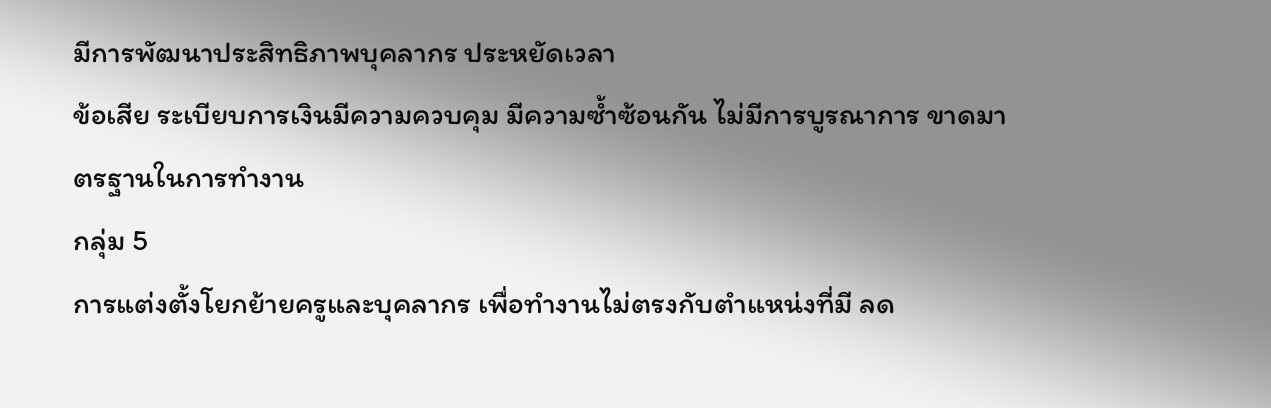มีการพัฒนาประสิทธิภาพบุคลากร ประหยัดเวลา
ข้อเสีย ระเบียบการเงินมีความควบคุม มีความซ้ำซ้อนกัน ไม่มีการบูรณาการ ขาดมาตรฐานในการทำงาน
กลุ่ม 5
การแต่งตั้งโยกย้ายครูและบุคลากร เพื่อทำงานไม่ตรงกับตำแหน่งที่มี ลด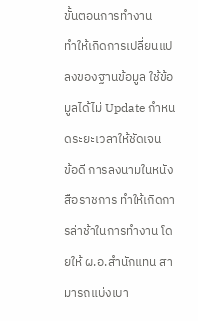ขั้นตอนการทำงาน
ทำให้เกิดการเปลี่ยนแปลงของฐานข้อมูล ใช้ข้อมูลได้ไม่ Update กำหนดระยะเวลาให้ชัดเจน
ข้อดี การลงนามในหนังสือราชการ ทำให้เกิดการล่าช้าในการทำงาน โดยให้ ผ.อ.สำนักแทน สามารถแบ่งเบา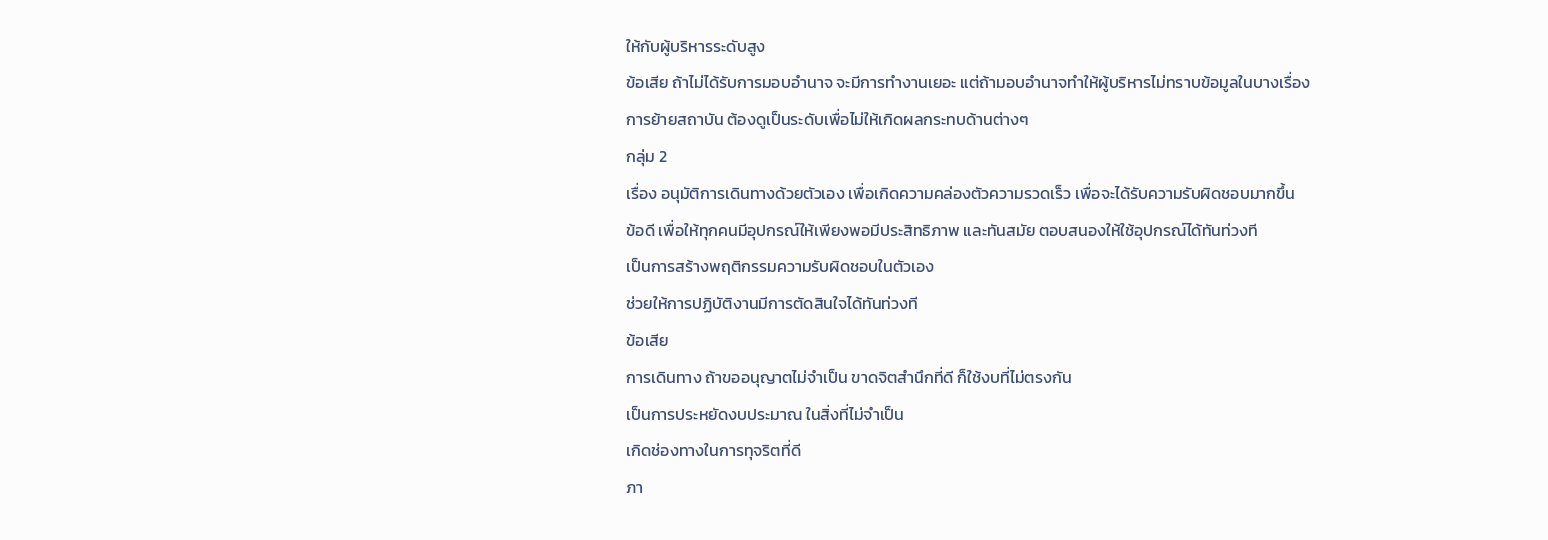ให้กับผู้บริหารระดับสูง
ข้อเสีย ถ้าไม่ได้รับการมอบอำนาจ จะมีการทำงานเยอะ แต่ถ้ามอบอำนาจทำให้ผู้บริหารไม่ทราบข้อมูลในบางเรื่อง
การย้ายสถาบัน ต้องดูเป็นระดับเพื่อไม่ให้เกิดผลกระทบด้านต่างๆ
กลุ่ม 2
เรื่อง อนุมัติการเดินทางด้วยตัวเอง เพื่อเกิดความคล่องตัวความรวดเร็ว เพื่อจะได้รับความรับผิดชอบมากขึ้น
ข้อดี เพื่อให้ทุกคนมีอุปกรณ์ให้เพียงพอมีประสิทธิภาพ และทันสมัย ตอบสนองให้ใช้อุปกรณ์ได้ทันท่วงที
เป็นการสร้างพฤติกรรมความรับผิดชอบในตัวเอง
ช่วยให้การปฏิบัติงานมีการตัดสินใจได้ทันท่วงที
ข้อเสีย
การเดินทาง ถ้าขออนุญาตไม่จำเป็น ขาดจิตสำนึกที่ดี ก็ใช้งบที่ไม่ตรงกัน
เป็นการประหยัดงบประมาณ ในสิ่งที่ไม่จำเป็น
เกิดช่องทางในการทุจริตที่ดี
ภา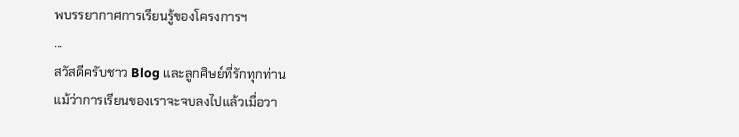พบรรยากาศการเรียนรู้ของโครงการฯ
...
สวัสดีครับชาว Blog และลูกศิษย์ที่รักทุกท่าน
แม้ว่าการเรียนของเราจะจบลงไปแล้วเมื่อวา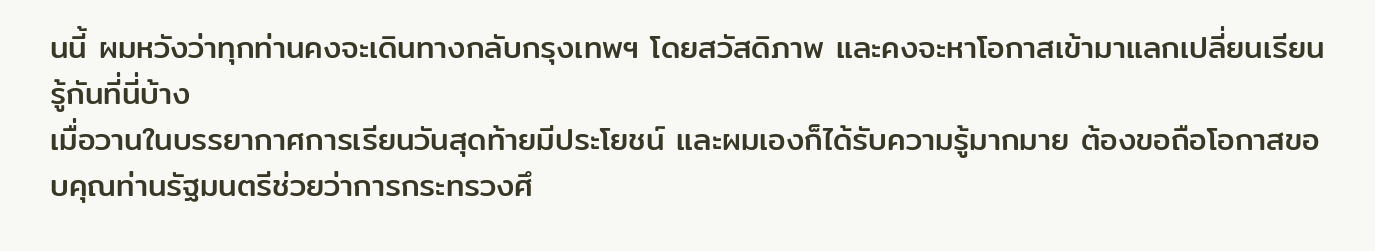นนี้ ผมหวังว่าทุกท่านคงจะเดินทางกลับกรุงเทพฯ โดยสวัสดิภาพ และคงจะหาโอกาสเข้ามาแลกเปลี่ยนเรียนรู้กันที่นี่บ้าง
เมื่อวานในบรรยากาศการเรียนวันสุดท้ายมีประโยชน์ และผมเองก็ได้รับความรู้มากมาย ต้องขอถือโอกาสขอบคุณท่านรัฐมนตรีช่วยว่าการกระทรวงศึ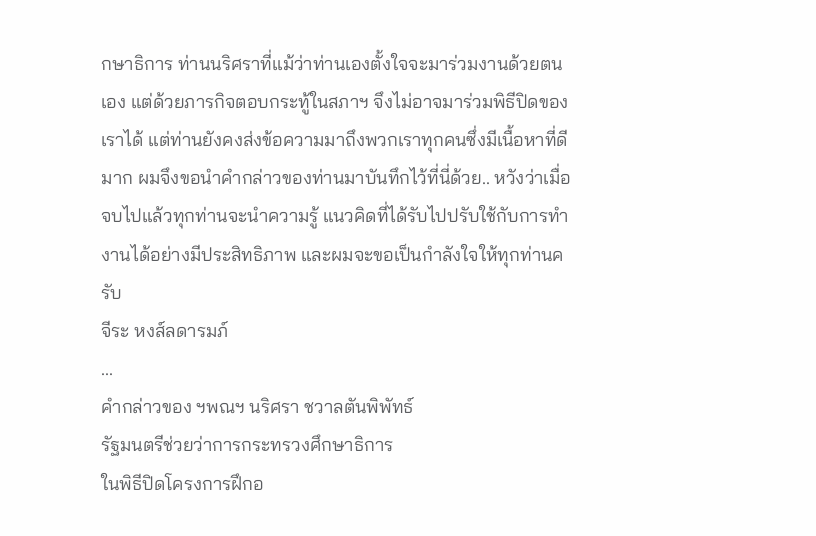กษาธิการ ท่านนริศราที่แม้ว่าท่านเองตั้งใจจะมาร่วมงานด้วยตนเอง แต่ด้วยภารกิจตอบกระทู้ในสภาฯ จึงไม่อาจมาร่วมพิธีปิดของเราได้ แต่ท่านยังคงส่งข้อความมาถึงพวกเราทุกคนซึ่งมีเนื้อหาที่ดีมาก ผมจึงขอนำคำกล่าวของท่านมาบันทึกไว้ที่นี่ด้วย.. หวังว่าเมื่อจบไปแล้วทุกท่านจะนำความรู้ แนวคิดที่ได้รับไปปรับใช้กับการทำงานได้อย่างมีประสิทธิภาพ และผมจะขอเป็นกำลังใจให้ทุกท่านครับ
จีระ หงส์ลดารมภ์
...
คำกล่าวของ ฯพณฯ นริศรา ชวาลตันพิพัทธ์
รัฐมนตรีช่วยว่าการกระทรวงศึกษาธิการ
ในพิธีปิดโครงการฝึกอ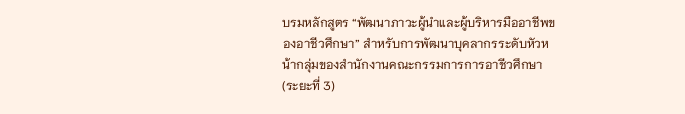บรมหลักสูตร “พัฒนาภาวะผู้นำและผู้บริหารมืออาชีพของอาชีวศึกษา” สำหรับการพัฒนาบุคลากรระดับหัวหน้ากลุ่มของสำนักงานคณะกรรมการการอาชีวศึกษา
(ระยะที่ 3)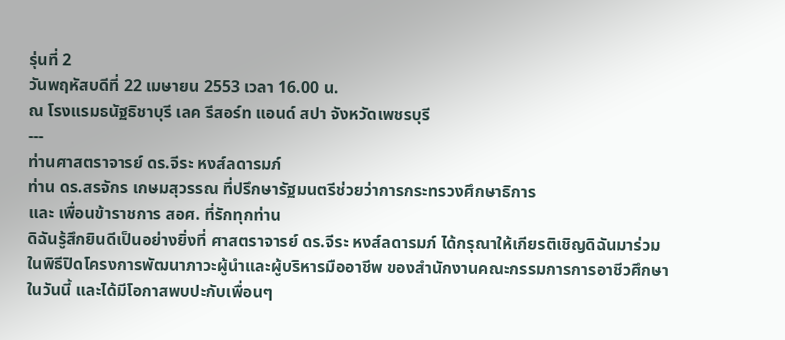รุ่นที่ 2
วันพฤหัสบดีที่ 22 เมษายน 2553 เวลา 16.00 น.
ณ โรงแรมธนัฐธิชาบุรี เลค รีสอร์ท แอนด์ สปา จังหวัดเพชรบุรี
---
ท่านศาสตราจารย์ ดร.จีระ หงส์ลดารมภ์
ท่าน ดร.สรจักร เกษมสุวรรณ ที่ปรึกษารัฐมนตรีช่วยว่าการกระทรวงศึกษาธิการ
และ เพื่อนข้าราชการ สอศ. ที่รักทุกท่าน
ดิฉันรู้สึกยินดีเป็นอย่างยิ่งที่ ศาสตราจารย์ ดร.จีระ หงส์ลดารมภ์ ได้กรุณาให้เกียรติเชิญดิฉันมาร่วมในพิธีปิดโครงการพัฒนาภาวะผู้นำและผู้บริหารมืออาชีพ ของสำนักงานคณะกรรมการการอาชีวศึกษาในวันนี้ และได้มีโอกาสพบปะกับเพื่อนๆ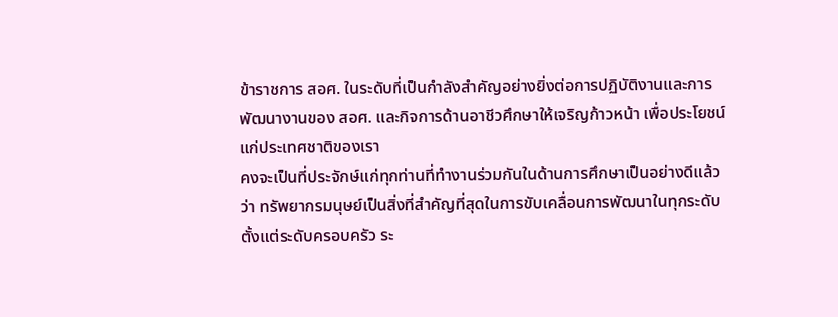ข้าราชการ สอศ. ในระดับที่เป็นกำลังสำคัญอย่างยิ่งต่อการปฏิบัติงานและการพัฒนางานของ สอศ. และกิจการด้านอาชีวศึกษาให้เจริญก้าวหน้า เพื่อประโยชน์แก่ประเทศชาติของเรา
คงจะเป็นที่ประจักษ์แก่ทุกท่านที่ทำงานร่วมกันในด้านการศึกษาเป็นอย่างดีแล้วว่า ทรัพยากรมนุษย์เป็นสิ่งที่สำคัญที่สุดในการขับเคลื่อนการพัฒนาในทุกระดับ ตั้งแต่ระดับครอบครัว ระ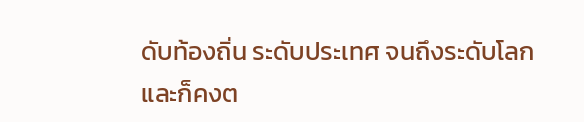ดับท้องถิ่น ระดับประเทศ จนถึงระดับโลก และก็คงต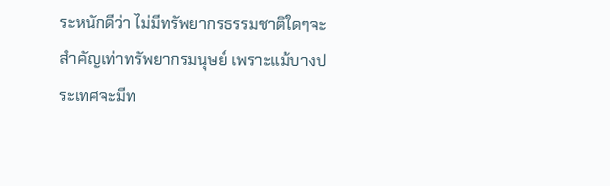ระหนักดีว่า ไม่มีทรัพยากรธรรมชาติใดๆจะสำคัญเท่าทรัพยากรมนุษย์ เพราะแม้บางประเทศจะมีท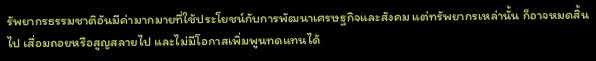รัพยากรธรรมชาติอันมีค่ามากมายที่ใช้ประโยชน์กับการพัฒนาเศรษฐกิจและสังคม แต่ทรัพยากรเหล่านั้น ก็อาจหมดสิ้นไป เสื่อมถอยหรือสูญสลายไป และไม่มีโอกาสเพิ่มพูนทดแทนได้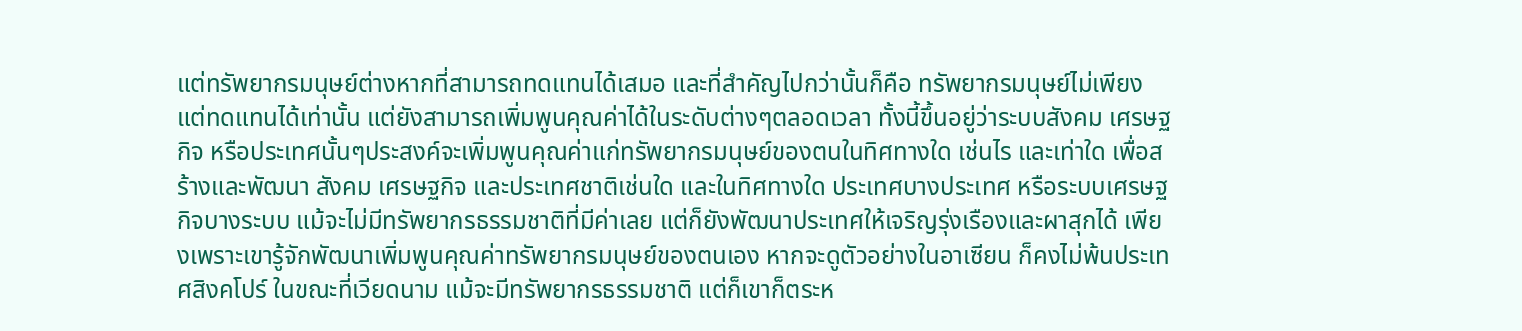แต่ทรัพยากรมนุษย์ต่างหากที่สามารถทดแทนได้เสมอ และที่สำคัญไปกว่านั้นก็คือ ทรัพยากรมนุษย์ไม่เพียงแต่ทดแทนได้เท่านั้น แต่ยังสามารถเพิ่มพูนคุณค่าได้ในระดับต่างๆตลอดเวลา ทั้งนี้ขึ้นอยู่ว่าระบบสังคม เศรษฐกิจ หรือประเทศนั้นๆประสงค์จะเพิ่มพูนคุณค่าแก่ทรัพยากรมนุษย์ของตนในทิศทางใด เช่นไร และเท่าใด เพื่อสร้างและพัฒนา สังคม เศรษฐกิจ และประเทศชาติเช่นใด และในทิศทางใด ประเทศบางประเทศ หรือระบบเศรษฐกิจบางระบบ แม้จะไม่มีทรัพยากรธรรมชาติที่มีค่าเลย แต่ก็ยังพัฒนาประเทศให้เจริญรุ่งเรืองและผาสุกได้ เพียงเพราะเขารู้จักพัฒนาเพิ่มพูนคุณค่าทรัพยากรมนุษย์ของตนเอง หากจะดูตัวอย่างในอาเซียน ก็คงไม่พ้นประเทศสิงคโปร์ ในขณะที่เวียดนาม แม้จะมีทรัพยากรธรรมชาติ แต่ก็เขาก็ตระห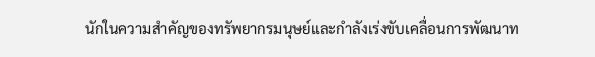นักในความสำคัญของทรัพยากรมนุษย์และกำลังเร่งขับเคลื่อนการพัฒนาท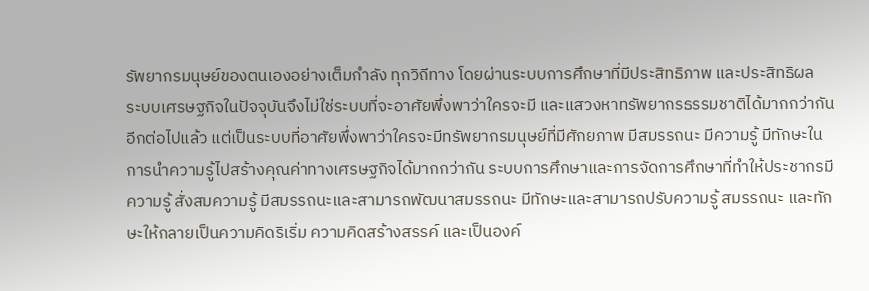รัพยากรมนุษย์ของตนเองอย่างเต็มกำลัง ทุกวิถีทาง โดยผ่านระบบการศึกษาที่มีประสิทธิภาพ และประสิทธิผล
ระบบเศรษฐกิจในปัจจุบันจึงไม่ใช่ระบบที่จะอาศัยพึ่งพาว่าใครจะมี และแสวงหาทรัพยากรธรรมชาติได้มากกว่ากันอีกต่อไปแล้ว แต่เป็นระบบที่อาศัยพึ่งพาว่าใครจะมีทรัพยากรมนุษย์ที่มีศักยภาพ มีสมรรถนะ มีความรู้ มีทักษะในการนำความรู้ไปสร้างคุณค่าทางเศรษฐกิจได้มากกว่ากัน ระบบการศึกษาและการจัดการศึกษาที่ทำให้ประชากรมีความรู้ สั่งสมความรู้ มีสมรรถนะและสามารถพัฒนาสมรรถนะ มีทักษะและสามารถปรับความรู้ สมรรถนะ และทักษะให้กลายเป็นความคิดริเริ่ม ความคิดสร้างสรรค์ และเป็นองค์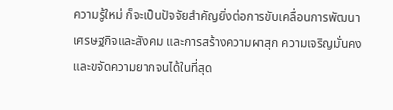ความรู้ใหม่ ก็จะเป็นปัจจัยสำคัญยิ่งต่อการขับเคลื่อนการพัฒนาเศรษฐกิจและสังคม และการสร้างความผาสุก ความเจริญมั่นคง และขจัดความยากจนได้ในที่สุด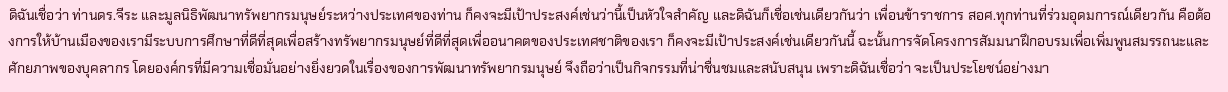ดิฉันเชื่อว่า ท่านดร.จีระ และมูลนิธิพัฒนาทรัพยากรมนุษย์ระหว่างประเทศของท่าน ก็คงจะมีเป้าประสงค์เช่นว่านี้เป็นหัวใจสำคัญ และดิฉันก็เชื่อเช่นเดียวกันว่า เพื่อนข้าราชการ สอศ.ทุกท่านที่ร่วมอุดมการณ์เดียวกัน คือต้องการให้บ้านเมืองของเรามีระบบการศึกษาที่ดีที่สุดเพื่อสร้างทรัพยากรมนุษย์ที่ดีที่สุดเพื่ออนาคตของประเทศชาติของเรา ก็คงจะมีเป้าประสงค์เช่นเดียวกันนี้ ฉะนั้นการจัดโครงการสัมมนาฝึกอบรมเพื่อเพิ่มพูนสมรรถนะและศักยภาพของบุคลากร โดยองค์กรที่มีความเชื่อมั่นอย่างยิ่งยวดในเรื่องของการพัฒนาทรัพยากรมนุษย์ จึงถือว่าเป็นกิจกรรมที่น่าชื่นชมและสนับสนุน เพราะดิฉันเชื่อว่า จะเป็นประโยชน์อย่างมา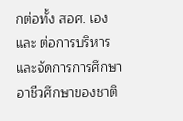กต่อทั้ง สอศ. เอง และ ต่อการบริหารและจัดการการศึกษาอาชีวศึกษาของชาติ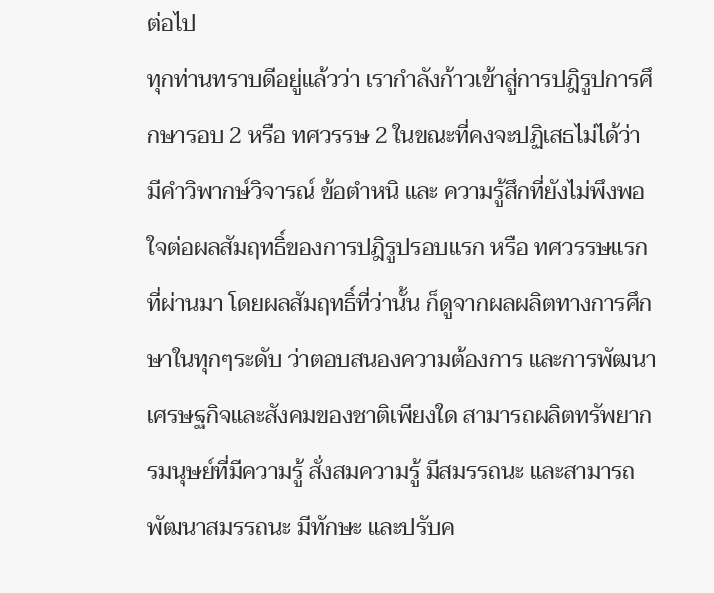ต่อไป
ทุกท่านทราบดีอยู่แล้วว่า เรากำลังก้าวเข้าสู่การปฎิรูปการศึกษารอบ 2 หรือ ทศวรรษ 2 ในขณะที่คงจะปฏิเสธไม่ได้ว่า มีคำวิพากษ์วิจารณ์ ข้อตำหนิ และ ความรู้สึกที่ยังไม่พึงพอใจต่อผลสัมฤทธิ์ของการปฎิรูปรอบแรก หรือ ทศวรรษแรกที่ผ่านมา โดยผลสัมฤทธิ์ที่ว่านั้น ก็ดูจากผลผลิตทางการศึกษาในทุกๆระดับ ว่าตอบสนองความต้องการ และการพัฒนาเศรษฐกิจและสังคมของชาติเพียงใด สามารถผลิตทรัพยากรมนุษย์ที่มีความรู้ สั่งสมความรู้ มีสมรรถนะ และสามารถพัฒนาสมรรถนะ มีทักษะ และปรับค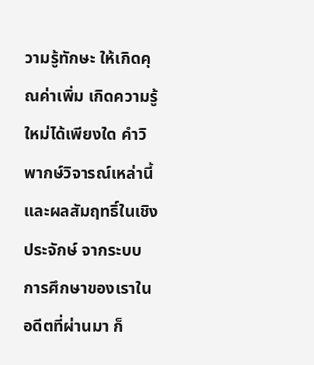วามรู้ทักษะ ให้เกิดคุณค่าเพิ่ม เกิดความรู้ใหม่ได้เพียงใด คำวิพากษ์วิจารณ์เหล่านี้ และผลสัมฤทธิ์ในเชิงประจักษ์ จากระบบการศึกษาของเราในอดีตที่ผ่านมา ก็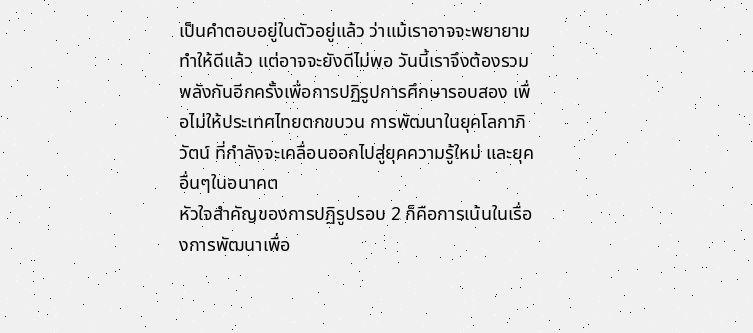เป็นคำตอบอยู่ในตัวอยู่แล้ว ว่าแม้เราอาจจะพยายามทำให้ดีแล้ว แต่อาจจะยังดีไม่พอ วันนี้เราจึงต้องรวมพลังกันอีกครั้งเพื่อการปฏิรูปการศึกษารอบสอง เพื่อไม่ให้ประเทศไทยตกขบวน การพัฒนาในยุคโลกาภิวัตน์ ที่กำลังจะเคลื่อนออกไปสู่ยุคความรู้ใหม่ และยุคอื่นๆในอนาคต
หัวใจสำคัญของการปฏิรูปรอบ 2 ก็คือการเน้นในเรื่องการพัฒนาเพื่อ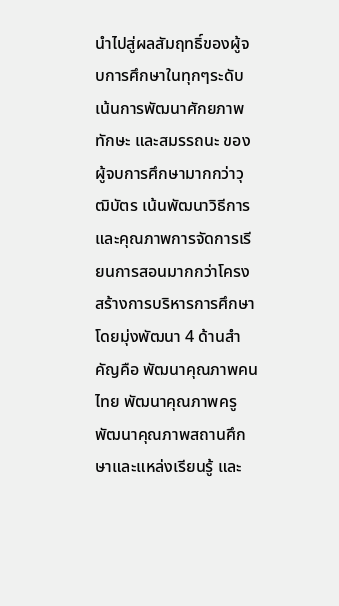นำไปสู่ผลสัมฤทธิ์ของผู้จบการศึกษาในทุกๆระดับ เน้นการพัฒนาศักยภาพ ทักษะ และสมรรถนะ ของผู้จบการศึกษามากกว่าวุฒิบัตร เน้นพัฒนาวิธีการและคุณภาพการจัดการเรียนการสอนมากกว่าโครงสร้างการบริหารการศึกษา โดยมุ่งพัฒนา 4 ด้านสำคัญคือ พัฒนาคุณภาพคนไทย พัฒนาคุณภาพครู พัฒนาคุณภาพสถานศึกษาและแหล่งเรียนรู้ และ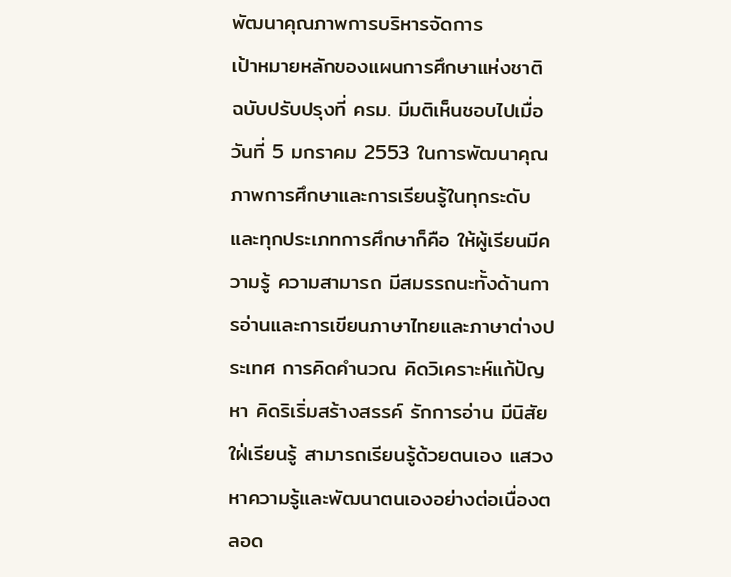พัฒนาคุณภาพการบริหารจัดการ
เป้าหมายหลักของแผนการศึกษาแห่งชาติ ฉบับปรับปรุงที่ ครม. มีมติเห็นชอบไปเมื่อวันที่ 5 มกราคม 2553 ในการพัฒนาคุณภาพการศึกษาและการเรียนรู้ในทุกระดับและทุกประเภทการศึกษาก็คือ ให้ผู้เรียนมีความรู้ ความสามารถ มีสมรรถนะทั้งด้านการอ่านและการเขียนภาษาไทยและภาษาต่างประเทศ การคิดคำนวณ คิดวิเคราะห์แก้ปัญหา คิดริเริ่มสร้างสรรค์ รักการอ่าน มีนิสัยใฝ่เรียนรู้ สามารถเรียนรู้ด้วยตนเอง แสวงหาความรู้และพัฒนาตนเองอย่างต่อเนื่องตลอด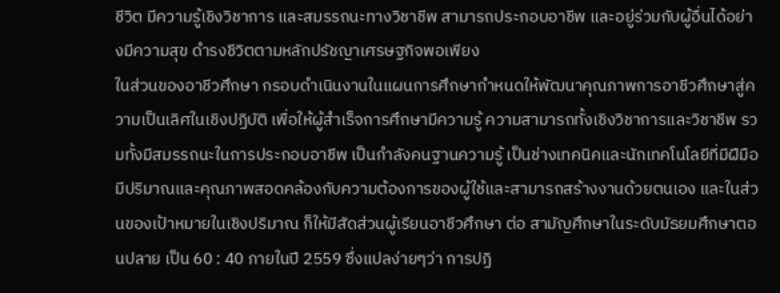ชีวิต มีความรู้เชิงวิชาการ และสมรรถนะทางวิชาชีพ สามารถประกอบอาชีพ และอยู่ร่วมกับผู้อื่นได้อย่างมีความสุข ดำรงชีวิตตามหลักปรัชญาเศรษฐกิจพอเพียง
ในส่วนของอาชีวศึกษา กรอบดำเนินงานในแผนการศึกษากำหนดให้พัฒนาคุณภาพการอาชีวศึกษาสู่ความเป็นเลิศในเชิงปฏิบัติ เพื่อให้ผู้สำเร็จการศึกษามีความรู้ ความสามารถทั้งเชิงวิชาการและวิชาชีพ รวมทั้งมีสมรรถนะในการประกอบอาชีพ เป็นกำลังคนฐานความรู้ เป็นช่างเทคนิคและนักเทคโนโลยีที่มีฝีมือ มีปริมาณและคุณภาพสอดคล้องกับความต้องการของผู้ใช้และสามารถสร้างงานด้วยตนเอง และในส่วนของเป้าหมายในเชิงปริมาณ ก็ให้มีสัดส่วนผู้เรียนอาชีวศึกษา ต่อ สามัญศึกษาในระดับมัธยมศึกษาตอนปลาย เป็น 60 : 40 ภายในปี 2559 ซึ่งแปลง่ายๆว่า การปฏิ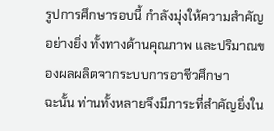รูปการศึกษารอบนี้ กำลังมุ่งให้ความสำคัญอย่างยิ่ง ทั้งทางด้านคุณภาพ และปริมาณของผลผลิตจากระบบการอาชีวศึกษา
ฉะนั้น ท่านทั้งหลายจึงมีภาระที่สำคัญยิ่งใน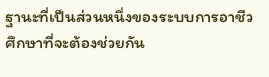ฐานะที่เป็นส่วนหนึ่งของระบบการอาชีวศึกษาที่จะต้องช่วยกัน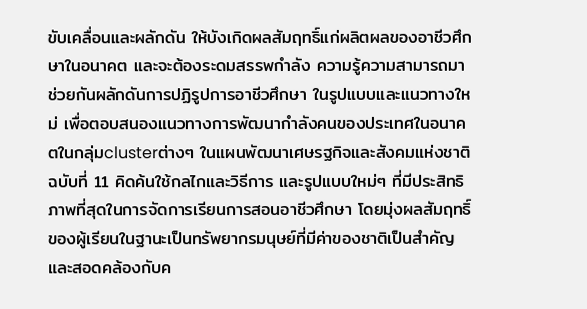ขับเคลื่อนและผลักดัน ให้บังเกิดผลสัมฤทธิ์แก่ผลิตผลของอาชีวศึกษาในอนาคต และจะต้องระดมสรรพกำลัง ความรู้ความสามารถมาช่วยกันผลักดันการปฏิรูปการอาชีวศึกษา ในรูปแบบและแนวทางใหม่ เพื่อตอบสนองแนวทางการพัฒนากำลังคนของประเทศในอนาคตในกลุ่มclusterต่างๆ ในแผนพัฒนาเศษรฐกิจและสังคมแห่งชาติฉบับที่ 11 คิดค้นใช้กลไกและวิธีการ และรูปแบบใหม่ๆ ที่มีประสิทธิภาพที่สุดในการจัดการเรียนการสอนอาชีวศึกษา โดยมุ่งผลสัมฤทธิ์ของผู้เรียนในฐานะเป็นทรัพยากรมนุษย์ที่มีค่าของชาติเป็นสำคัญ และสอดคล้องกับค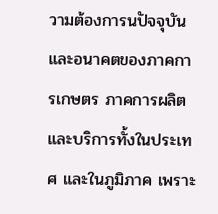วามต้องการนปัจจุบันและอนาคตของภาคการเกษตร ภาคการผลิตและบริการทั้งในประเทศ และในภูมิภาค เพราะ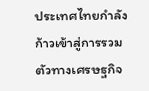ประเทศไทยกำลังก้าวเข้าสู่การรวมตัวทางเศรษฐกิจ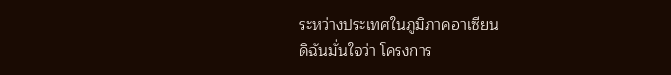ระหว่างประเทศในภูมิภาคอาเซียน
ดิฉันมั่นใจว่า โครงการ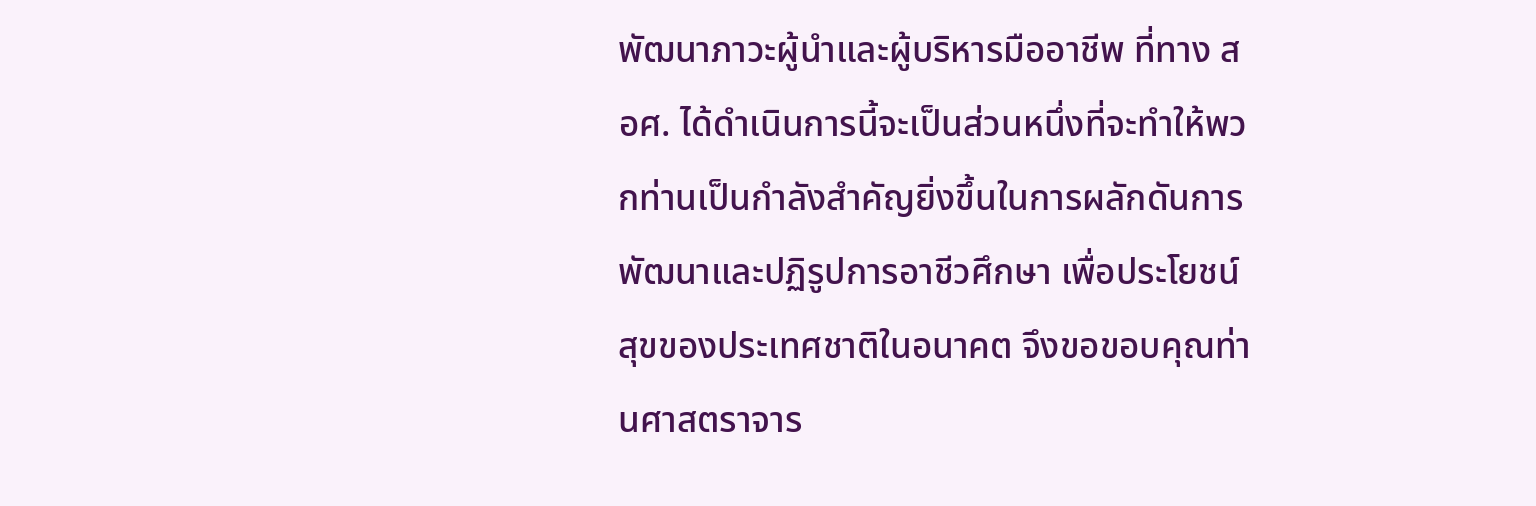พัฒนาภาวะผู้นำและผู้บริหารมืออาชีพ ที่ทาง สอศ. ได้ดำเนินการนี้จะเป็นส่วนหนึ่งที่จะทำให้พวกท่านเป็นกำลังสำคัญยิ่งขึ้นในการผลักดันการพัฒนาและปฏิรูปการอาชีวศึกษา เพื่อประโยชน์สุขของประเทศชาติในอนาคต จึงขอขอบคุณท่านศาสตราจาร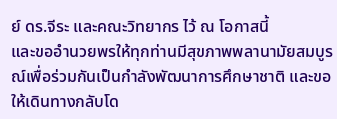ย์ ดร.จีระ และคณะวิทยากร ไว้ ณ โอกาสนี้
และขออำนวยพรให้ทุกท่านมีสุขภาพพลานามัยสมบูรณ์เพื่อร่วมกันเป็นกำลังพัฒนาการศึกษาชาติ และขอให้เดินทางกลับโด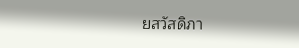ยสวัสดิภา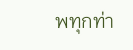พทุกท่า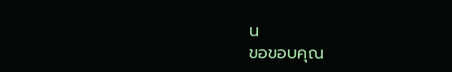น
ขอขอบคุณ